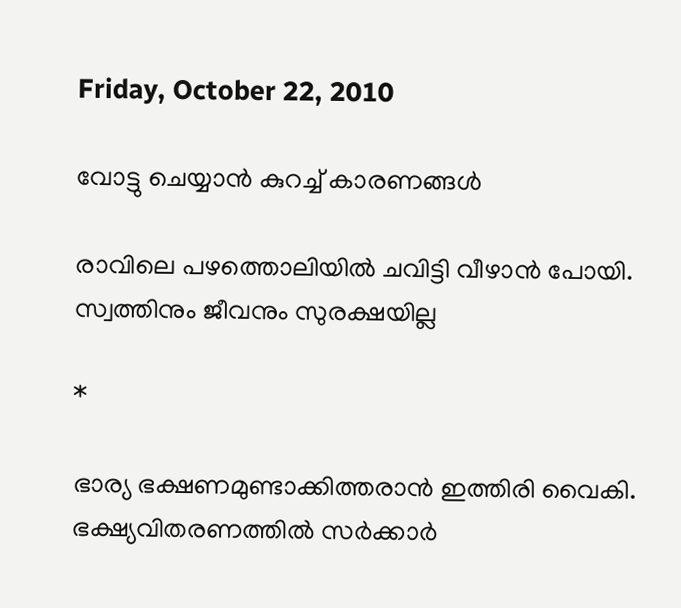Friday, October 22, 2010

വോട്ടു ചെയ്യാന്‍ കുറച്ച് കാരണങ്ങള്‍

രാവിലെ പഴത്തൊലിയില്‍ ചവിട്ടി വീഴാന്‍ പോയി. സ്വത്തിനും ജീവനും സുരക്ഷയില്ല

*

ഭാര്യ ഭക്ഷണമുണ്ടാക്കിത്തരാന്‍ ഇത്തിരി വൈകി. ഭക്ഷ്യവിതരണത്തില്‍ സര്‍ക്കാര്‍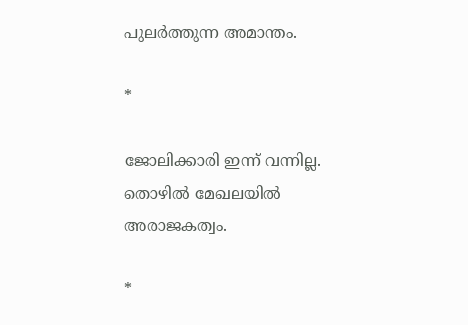പുലര്‍ത്തുന്ന അമാന്തം.

*

ജോലിക്കാരി ഇന്ന് വന്നില്ല. തൊഴില്‍ മേഖലയില്‍ അരാജകത്വം.

*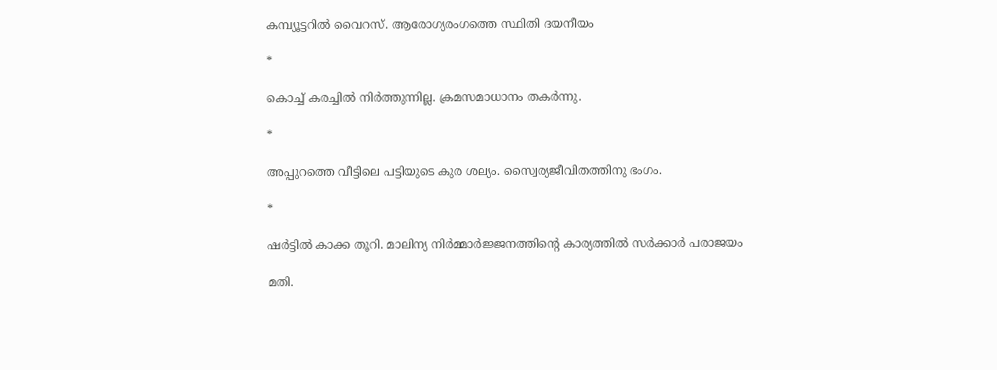കമ്പ്യൂട്ടറില്‍ വൈറസ്. ആരോഗ്യരംഗത്തെ സ്ഥിതി ദയനീയം

*

കൊച്ച് കരച്ചില്‍ നിര്‍ത്തുന്നില്ല. ക്രമസമാധാനം തകര്‍ന്നു.

*

അപ്പുറത്തെ വീട്ടിലെ പട്ടിയുടെ കുര ശല്യം. സ്വൈര്യജീവിതത്തിനു ഭംഗം.

*

ഷര്‍ട്ടില്‍ കാക്ക തൂറി. മാലിന്യ നിര്‍മ്മാര്‍ജ്ജനത്തിന്റെ കാര്യത്തില്‍ സര്‍ക്കാര്‍ പരാജയം

മതി.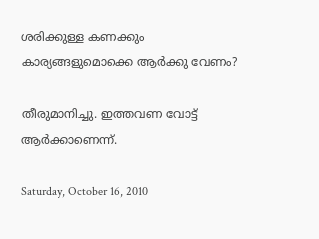ശരിക്കുള്ള കണക്കും കാര്യങ്ങളുമൊക്കെ ആര്‍ക്കു വേണം?

തീരുമാനിച്ചു. ഇത്തവണ വോട്ട് ആര്‍ക്കാണെന്ന്.

Saturday, October 16, 2010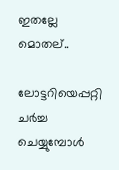ഇതല്ലേ മൊതല്..

ലോട്ടറിയെപ്പറ്റി ചര്‍ച്ച ചെയ്യുമ്പോള്‍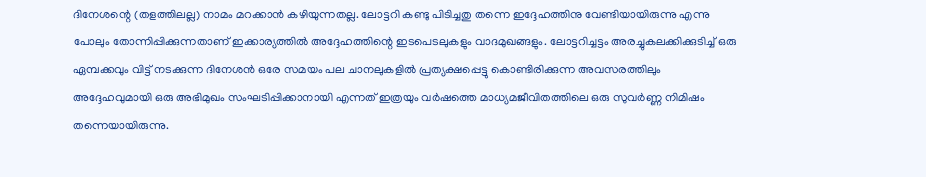ദിനേശന്റെ (തളത്തിലല്ല) നാമം മറക്കാന്‍ കഴിയുന്നതല്ല. ലോട്ടറി കണ്ടു പിടിച്ചതു തന്നെ ഇദ്ദേഹത്തിനു വേണ്ടിയായിരുന്നു എന്നു പോലും തോന്നിപ്പിക്കുന്നതാണ് ഇക്കാര്യത്തില്‍ അദ്ദേഹത്തിന്റെ ഇടപെടലുകളും വാദമുഖങ്ങളും. ലോട്ടറിച്ചട്ടം അരച്ചുകലക്കിക്കുടിച്ച് ഒരു ഏമ്പക്കവും വിട്ട് നടക്കുന്ന ദിനേശന്‍ ഒരേ സമയം പല ചാനലുകളില്‍ പ്രത്യക്ഷപ്പെട്ടു കൊണ്ടിരിക്കുന്ന അവസരത്തിലും അദ്ദേഹവുമായി ഒരു അഭിമുഖം സംഘടിപ്പിക്കാനായി എന്നത് ഇത്രയും വര്‍ഷത്തെ മാധ്യമജീവിതത്തിലെ ഒരു സുവര്‍ണ്ണ നിമിഷം തന്നെയായിരുന്നു.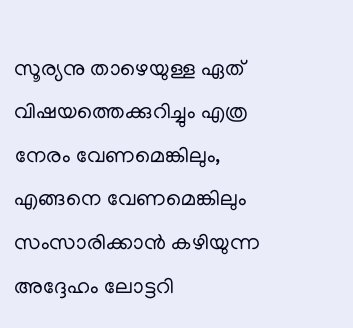സൂര്യനു താഴെയുള്ള ഏത് വിഷയത്തെക്കുറിച്ചും എത്ര നേരം വേണമെങ്കിലും, എങ്ങനെ വേണമെങ്കിലും സംസാരിക്കാന്‍ കഴിയുന്ന അദ്ദേഹം ലോട്ടറി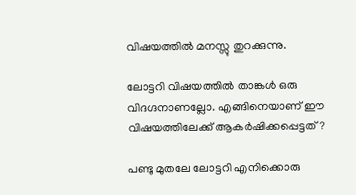വിഷയത്തില്‍ മനസ്സു തുറക്കുന്നു.

ലോട്ടറി വിഷയത്തില്‍ താങ്കള്‍ ഒരു വിദഗ്ദനാണല്ലോ. എങ്ങിനെയാണ് ഈ വിഷയത്തിലേക്ക് ആകര്‍ഷിക്കപ്പെട്ടത്?

പണ്ടു മുതലേ ലോട്ടറി എനിക്കൊരു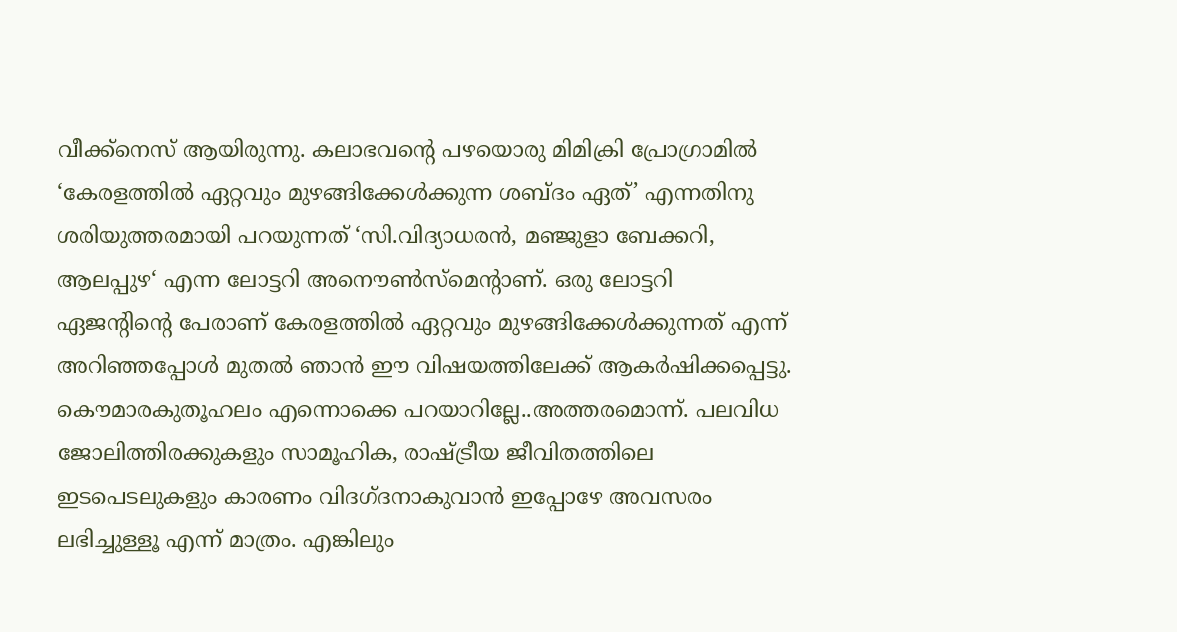വീക്ക്നെസ് ആയിരുന്നു. കലാഭവന്റെ പഴയൊരു മിമിക്രി പ്രോഗ്രാമില്‍ ‘കേരളത്തില്‍ ഏറ്റവും മുഴങ്ങിക്കേള്‍ക്കുന്ന ശബ്ദം ഏത്’ എന്നതിനു ശരിയുത്തരമായി പറയുന്നത് ‘സി.വിദ്യാധരന്‍, മഞ്ജുളാ ബേക്കറി, ആലപ്പുഴ‘ എന്ന ലോട്ടറി അനൌണ്‍സ്മെന്റാണ്. ഒരു ലോട്ടറി ഏജന്റിന്റെ പേരാണ് കേരളത്തില്‍ ഏറ്റവും മുഴങ്ങിക്കേള്‍ക്കുന്നത് എന്ന് അറിഞ്ഞപ്പോള്‍ മുതല്‍ ഞാന്‍ ഈ വിഷയത്തിലേക്ക് ആകര്‍ഷിക്കപ്പെട്ടു. കൌമാരകുതൂഹലം എന്നൊക്കെ പറയാറില്ലേ..അത്തരമൊന്ന്. പലവിധ ജോലിത്തിരക്കുകളും സാമൂഹിക, രാഷ്ട്രീയ ജീവിതത്തിലെ ഇടപെടലുകളും കാരണം വിദഗ്ദനാകുവാന്‍ ഇപ്പോഴേ അവസരം ലഭിച്ചുള്ളൂ എന്ന് മാത്രം. എങ്കിലും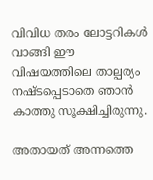വിവിധ തരം ലോട്ടറികള്‍ വാങ്ങി ഈ വിഷയത്തിലെ താല്പര്യം നഷ്ടപ്പെടാതെ ഞാന്‍ കാത്തു സൂക്ഷിച്ചിരുന്നു.

അതായത് അന്നത്തെ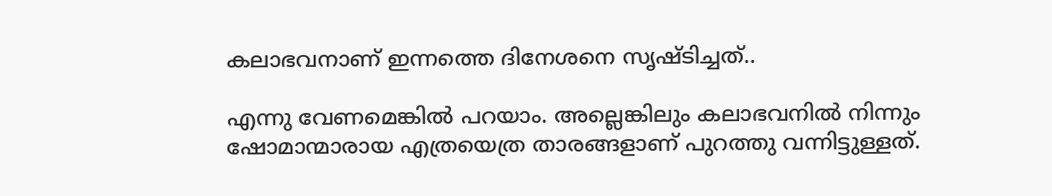കലാഭവനാണ് ഇന്നത്തെ ദിനേശനെ സൃഷ്ടിച്ചത്..

എന്നു വേണമെങ്കില്‍ പറയാം. അല്ലെങ്കിലും കലാഭവനില്‍ നിന്നും ഷോമാന്മാരായ എത്രയെത്ര താരങ്ങളാണ് പുറത്തു വന്നിട്ടുള്ളത്.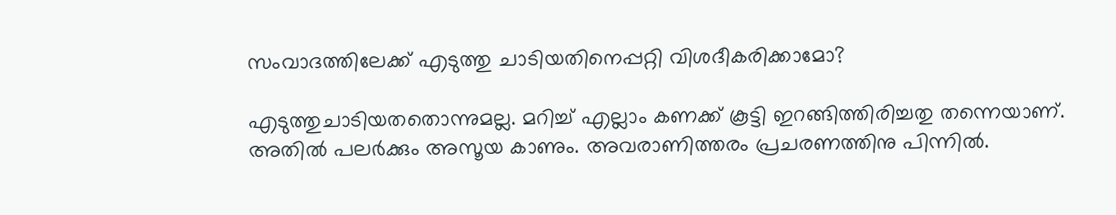സംവാദത്തിലേക്ക് എടുത്തു ചാടിയതിനെപ്പറ്റി വിശദീകരിക്കാമോ?

എടുത്തുചാടിയതതൊന്നുമല്ല. മറിച്ച് എല്ലാം കണക്ക് കൂട്ടി ഇറങ്ങിത്തിരിച്ചതു തന്നെയാണ്. അതില്‍ പലര്‍ക്കും അസൂയ കാണും. അവരാണിത്തരം പ്രചരണത്തിനു പിന്നില്‍.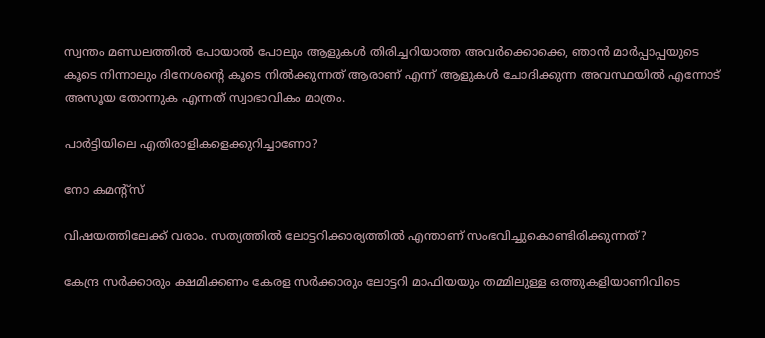സ്വന്തം മണ്ഡലത്തില്‍ പോയാല്‍ പോലും ആളുകള്‍ തിരിച്ചറിയാത്ത അവര്‍ക്കൊക്കെ, ഞാന്‍ മാര്‍പ്പാപ്പയുടെ കൂടെ നിന്നാലും ദിനേശന്റെ കൂടെ നില്‍ക്കുന്നത് ആരാണ് എന്ന് ആളുകള്‍ ചോദിക്കുന്ന അവസ്ഥയില്‍ എന്നോട് അസൂയ തോന്നുക എന്നത് സ്വാഭാവികം മാത്രം.

പാര്‍ട്ടിയിലെ എതിരാളികളെക്കുറിച്ചാണോ?

നോ കമന്റ്സ്

വിഷയത്തിലേക്ക് വരാം. സത്യത്തില്‍ ലോട്ടറിക്കാര്യത്തില്‍ എന്താണ് സംഭവിച്ചുകൊണ്ടിരിക്കുന്നത്?

കേന്ദ്ര സര്‍ക്കാരും ക്ഷമിക്കണം കേരള സര്‍ക്കാരും ലോട്ടറി മാഫിയയും തമ്മിലുള്ള ഒത്തുകളിയാണിവിടെ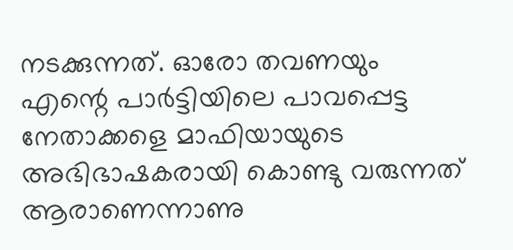നടക്കുന്നത്. ഓരോ തവണയും എന്റെ പാര്‍ട്ടിയിലെ പാവപ്പെട്ട നേതാക്കളെ മാഫിയായുടെ അഭിഭാഷകരായി കൊണ്ടു വരുന്നത് ആരാണെന്നാണു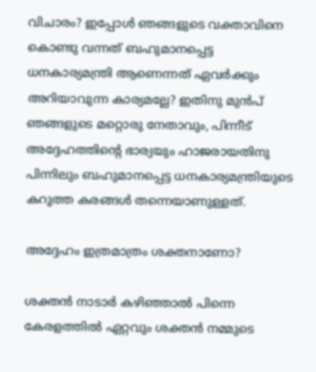വിചാരം? ഇപ്പോള്‍ ഞങ്ങളുടെ വക്താവിനെ കൊണ്ടു വന്നത് ബഹുമാനപ്പെട്ട ധനകാര്യമന്ത്രി ആണെന്നത് ഏവര്‍ക്കും അറിയാവുന്ന കാര്യമല്ലേ? ഇതിനു മുന്‍പ് ഞങ്ങളുടെ മറ്റൊരു നേതാവും, പിന്നീട് അദ്ദേഹത്തിന്റെ ഭാര്യയും ഹാജരായതിനു പിന്നിലും ബഹുമാനപ്പെട്ട ധനകാര്യമന്ത്രിയുടെ കറുത്ത കരങ്ങള്‍ തന്നെയാണുള്ളത്.

അദ്ദേഹം ഇത്രമാത്രം ശക്തനാണോ?

ശക്തന്‍ നാടാര്‍ കഴിഞ്ഞാല്‍ പിന്നെ കേരളത്തില്‍ ഏറ്റവും ശക്തന്‍ നമ്മുടെ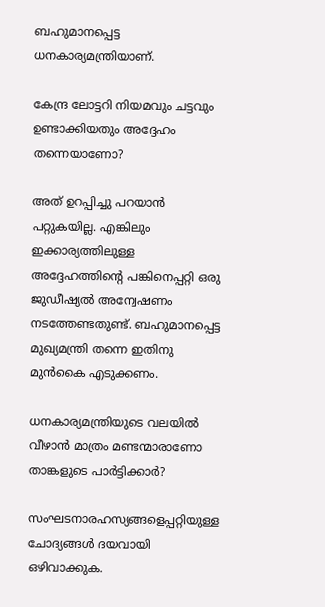ബഹുമാനപ്പെട്ട ധനകാര്യമന്ത്രിയാണ്.

കേന്ദ്ര ലോട്ടറി നിയമവും ചട്ടവും ഉണ്ടാക്കിയതും അദ്ദേഹം തന്നെയാണോ?

അത് ഉറപ്പിച്ചു പറയാന്‍ പറ്റുകയില്ല. എങ്കിലും ഇക്കാര്യത്തിലുള്ള അദ്ദേഹത്തിന്റെ പങ്കിനെപ്പറ്റി ഒരു ജുഡീഷ്യല്‍ അന്വേഷണം നടത്തേണ്ടതുണ്ട്. ബഹുമാനപ്പെട്ട മുഖ്യമന്ത്രി തന്നെ ഇതിനു മുന്‍‌കൈ എടുക്കണം.

ധനകാര്യമന്ത്രിയുടെ വലയില്‍ വീഴാന്‍ മാത്രം മണ്ടന്മാരാണോ താങ്കളുടെ പാര്‍ട്ടിക്കാര്‍‍?

സംഘടനാരഹസ്യങ്ങളെപ്പറ്റിയുള്ള ചോദ്യങ്ങള്‍ ദയവായി ഒഴിവാക്കുക.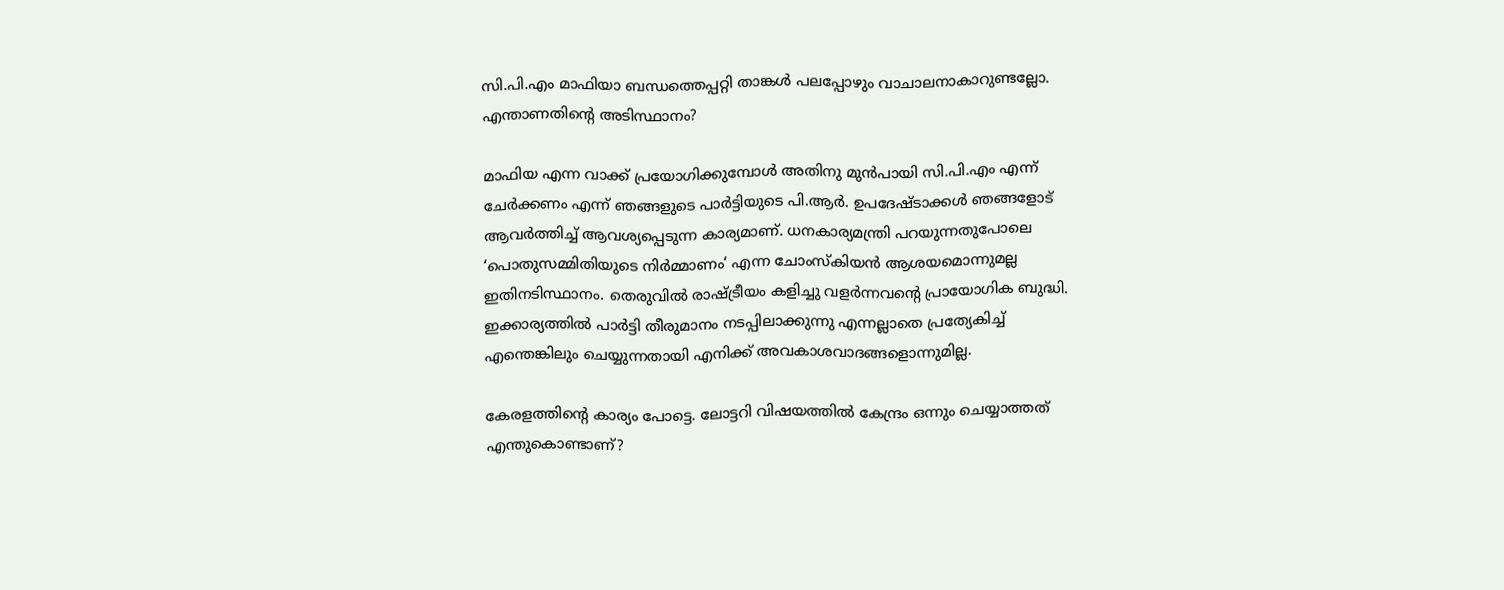സി.പി.എം മാഫിയാ ബന്ധത്തെപ്പറ്റി താങ്കള്‍ പലപ്പോഴും വാചാലനാകാറുണ്ടല്ലോ. എന്താണതിന്റെ അടിസ്ഥാനം?

മാഫിയ എന്ന വാക്ക് പ്രയോഗിക്കുമ്പോള്‍ അതിനു മുന്‍പായി സി.പി.എം എന്ന് ചേര്‍ക്കണം എന്ന് ഞങ്ങളുടെ പാര്‍ട്ടിയുടെ പി.ആര്‍. ഉപദേഷ്ടാക്കള്‍ ഞങ്ങളോട് ആവര്‍ത്തിച്ച് ആവശ്യപ്പെടുന്ന കാര്യമാണ്. ധനകാര്യമന്ത്രി പറയുന്നതുപോലെ ‘പൊതുസമ്മിതിയുടെ നിര്‍മ്മാണം‘ എന്ന ചോംസ്കിയന്‍ ആശയമൊന്നുമല്ല ഇതിനടിസ്ഥാനം. തെരുവില്‍ രാഷ്ട്രീയം കളിച്ചു വളര്‍ന്നവന്റെ പ്രായോഗിക ബുദ്ധി. ഇക്കാര്യത്തില്‍ പാര്‍ട്ടി തീരുമാനം നടപ്പിലാക്കുന്നു എന്നല്ലാതെ പ്രത്യേകിച്ച് എന്തെങ്കിലും ചെയ്യുന്നതായി എനിക്ക് അവകാശവാ‍ദങ്ങളൊന്നുമില്ല.

കേരളത്തിന്റെ കാര്യം പോട്ടെ. ലോട്ടറി വിഷയത്തില്‍ കേന്ദ്രം ഒന്നും ചെയ്യാത്തത് എന്തുകൊണ്ടാണ്?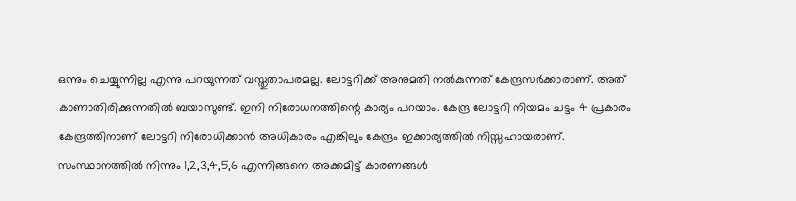ഒന്നും ചെയ്യുന്നില്ല എന്നു പറയുന്നത് വസ്തുതാപരമല്ല. ലോട്ടറിക്ക് അനുമതി നല്‍കുന്നത് കേന്ദ്രസര്‍ക്കാരാണ്. അത് കാണാതിരിക്കുന്നതില്‍ ബയാസുണ്ട്. ഇനി നിരോധനത്തിന്റെ കാര്യം പറയാം. കേന്ദ്ര ലോട്ടറി നിയമം ചട്ടം 4 പ്രകാരം കേന്ദ്രത്തിനാണ് ലോട്ടറി നിരോധിക്കാന്‍ അധികാരം എങ്കിലും കേന്ദ്രം ഇക്കാര്യത്തില്‍ നിസ്സഹായരാണ്. സംസ്ഥാനത്തില്‍ നിന്നും 1,2,3,4,5,6 എന്നിങ്ങനെ അക്കമിട്ട് കാരണങ്ങള്‍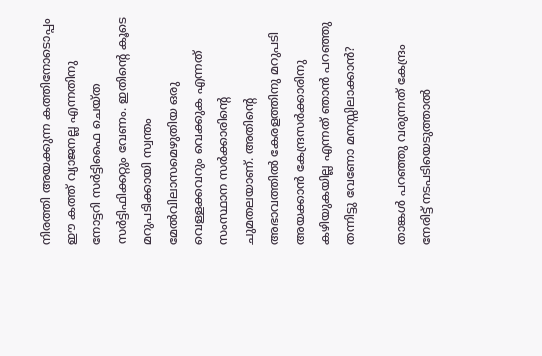നിരത്തി അയക്കുന്ന കത്തിനോടൊപ്പം ഈ കത്ത് വ്യാജനല്ല എന്നതിനു നോട്ടറി സര്‍ട്ടിഫൈ ചെയ്ത സര്‍ട്ടിഫിക്കറ്റും വേണം. ഇതിന്റെ കൂടെ മറുപടിക്കായി സ്വന്തം മേല്‍‌വിലാസമെഴുതിയ ഒരു വെള്ളക്കവറും വെക്കുക എന്നത് സംസ്ഥാന സര്‍ക്കാരിന്റെ ചുമതലയാണ്. അതിന്റെ അഭാവത്തില്‍ കേരളത്തിനു മറുപടി അയക്കാന്‍ കേന്ദ്രസര്‍ക്കാരിനു കഴിയുകയില്ല എന്നത് ഞാന്‍ പറഞ്ഞു തന്നിട്ടു വേണോ മനസ്സിലാക്കാന്‍?

താങ്കള്‍ പറഞ്ഞു വരുന്നത് കേന്ദ്രം നേരിട്ട് നടപടിയെടുത്താല്‍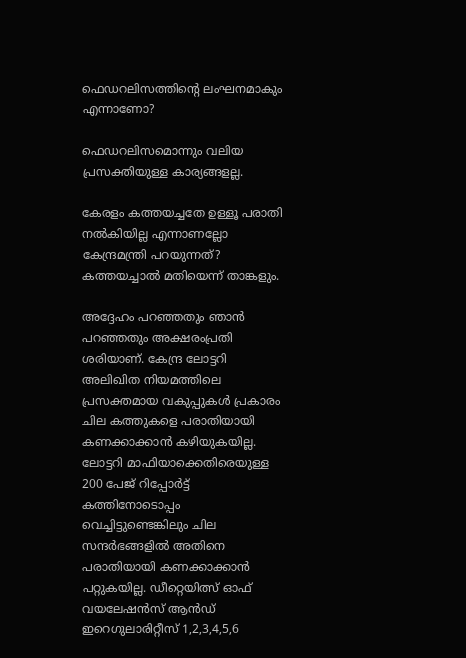ഫെഡറലിസത്തിന്റെ ലംഘനമാകും എന്നാണോ?

ഫെഡറലിസമൊന്നും വലിയ പ്രസക്തിയുള്ള കാര്യങ്ങളല്ല.

കേരളം കത്തയച്ചതേ ഉള്ളൂ പരാതി നല്‍കിയില്ല എന്നാണല്ലോ കേന്ദ്രമന്ത്രി പറയുന്നത്? കത്തയച്ചാല്‍ മതിയെന്ന് താങ്കളും.

അദ്ദേഹം പറഞ്ഞതും ഞാന്‍ പറഞ്ഞതും അക്ഷരം‌പ്രതി ശരിയാണ്. കേന്ദ്ര ലോട്ടറി അലിഖിത നിയമത്തിലെ പ്രസക്തമായ വകുപ്പുകള്‍ പ്രകാരം ചില കത്തുകളെ പരാതിയായി കണക്കാക്കാന്‍ കഴിയുകയില്ല. ലോട്ടറി മാഫിയാക്കെതിരെയുള്ള 200 പേജ് റിപ്പോര്‍ട്ട് കത്തിനോടൊപ്പം വെച്ചിട്ടുണ്ടെങ്കിലും ചില സന്ദര്‍ഭങ്ങളില്‍ അതിനെ പരാതിയായി കണക്കാക്കാന്‍ പറ്റുകയില്ല. ഡീറ്റെയിത്സ് ഓഫ് വയലേഷന്‍സ് ആന്‍ഡ് ഇറെഗുലാരിറ്റീസ് 1,2,3,4,5,6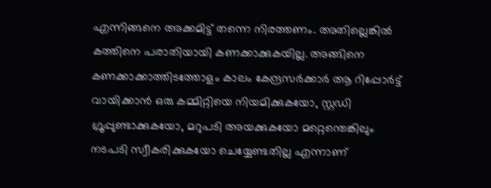എന്നിങ്ങനെ അക്കമിട്ട് തന്നെ നിരത്തണം. അതില്ലെങ്കില്‍ കത്തിനെ പരാതിയായി കണക്കാക്കുകയില്ല. അങ്ങിനെ കണക്കാക്കാത്തിടത്തോളം കാലം കേന്ദ്രസര്‍ക്കാര്‍ ആ റിപ്പോര്‍ട്ട് വായിക്കാന്‍ ഒരു കമ്മിറ്റിയെ നിയമിക്കുകയോ, സ്റ്റഡി ഗ്രൂപ്പുണ്ടാക്കുകയോ, മറുപടി അയക്കുകയോ മറ്റെന്തെങ്കിലും നടപടി സ്വീകരിക്കുകയോ ചെയ്യേണ്ടതില്ല എന്നാണ്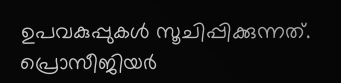ഉപവകുപ്പുകള്‍ സൂചിപ്പിക്കുന്നത്. പ്രൊസീജിയര്‍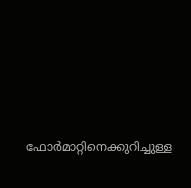ഫോര്‍മാറ്റിനെക്കുറിച്ചുള്ള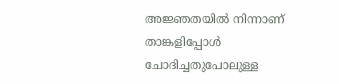അജ്ഞതയില്‍ നിന്നാണ് താങ്കളിപ്പോള്‍ ചോദിച്ചതുപോലുള്ള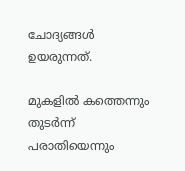ചോദ്യങ്ങള്‍ ഉയരുന്നത്.

മുകളില്‍ കത്തെന്നും തുടര്‍ന്ന് പരാതിയെന്നും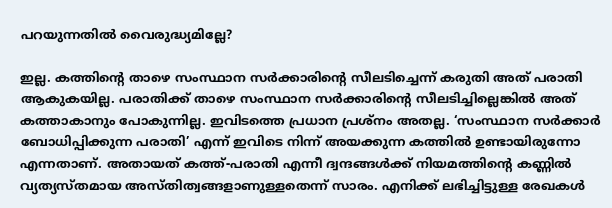പറയുന്നതില്‍ വൈരുദ്ധ്യമില്ലേ?

ഇല്ല. കത്തിന്റെ താഴെ സംസ്ഥാന സര്‍ക്കാരിന്റെ സീലടിച്ചെന്ന് കരുതി അത് പരാതി ആകുകയില്ല. പരാതിക്ക് താഴെ സംസ്ഥാന സര്‍ക്കാരിന്റെ സീലടിച്ചില്ലെങ്കില്‍ അത് കത്താകാനും പോകുന്നില്ല. ഇവിടത്തെ പ്രധാന പ്രശ്നം അതല്ല. ‘സംസ്ഥാന സര്‍ക്കാര്‍ ബോധിപ്പിക്കുന്ന പരാതി’ എന്ന് ഇവിടെ നിന്ന് അയക്കുന്ന കത്തില്‍ ഉണ്ടായിരുന്നോ എന്നതാണ്. അതായത് കത്ത്-പരാതി എന്നീ ദ്വന്ദങ്ങള്‍ക്ക് നിയമത്തിന്റെ കണ്ണില്‍ വ്യത്യസ്തമായ അസ്തിത്വങ്ങളാണുള്ളതെന്ന് സാ‍രം. എനിക്ക് ലഭിച്ചിട്ടുള്ള രേഖകള്‍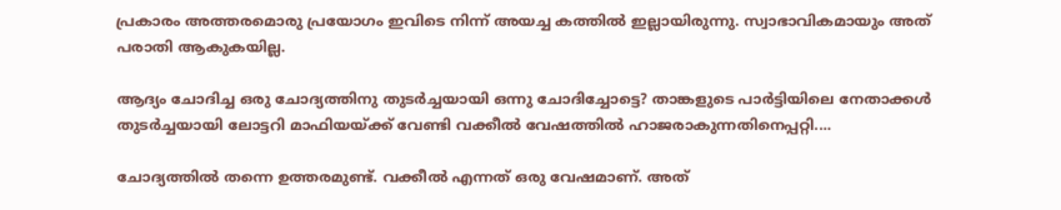പ്രകാരം അത്തരമൊരു പ്രയോഗം ഇവിടെ നിന്ന് അയച്ച കത്തില്‍ ഇല്ലായിരുന്നു. സ്വാഭാവികമായും അത് പരാതി ആകുകയില്ല.

ആദ്യം ചോദിച്ച ഒരു ചോദ്യത്തിനു തുടര്‍ച്ചയായി ഒന്നു ചോദിച്ചോട്ടെ? താങ്കളുടെ പാര്‍ട്ടിയിലെ നേതാക്കള്‍ തുടര്‍ച്ചയായി ലോട്ടറി മാഫിയയ്ക്ക് വേണ്ടി വക്കീല്‍ വേഷത്തില്‍ ഹാജരാകുന്നതിനെപ്പറ്റി....

ചോദ്യത്തില്‍ തന്നെ ഉത്തരമുണ്ട്. വക്കീല്‍ എന്നത് ഒരു വേഷമാണ്. അത്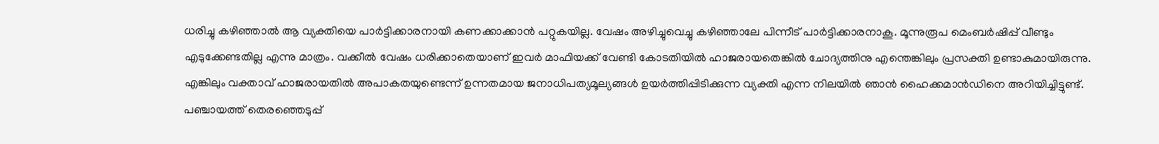ധരിച്ചു കഴിഞ്ഞാല്‍ ആ വ്യക്തിയെ പാര്‍ട്ടിക്കാരനായി കണക്കാക്കാന്‍ പറ്റുകയില്ല. വേഷം അഴിച്ചുവെച്ചു കഴിഞ്ഞാലേ പിന്നീട് പാര്‍ട്ടിക്കാരനാകൂ. മൂന്നുരൂപ മെംബര്‍ഷിപ്പ് വീണ്ടും എടുക്കേണ്ടതില്ല എന്നു മാത്രം. വക്കീല്‍ വേഷം ധരിക്കാതെയാണ് ഇവര്‍ മാഫിയക്ക് വേണ്ടി കോടതിയില്‍ ഹാജരായതെങ്കില്‍ ചോദ്യത്തിനു എന്തെങ്കിലും പ്രസക്തി ഉണ്ടാകുമായിരുന്നു. എങ്കിലും വക്താവ് ഹാജരായതില്‍ അപാകതയുണ്ടെന്ന് ഉന്നതമായ ജനാധിപത്യമൂല്യങ്ങള്‍ ഉയര്‍ത്തിപ്പിടിക്കുന്ന വ്യക്തി എന്ന നിലയില്‍ ഞാന്‍ ഹൈക്കമാന്‍ഡിനെ അറിയിച്ചിട്ടുണ്ട്. പഞ്ചായത്ത് തെരഞ്ഞെടുപ്പ്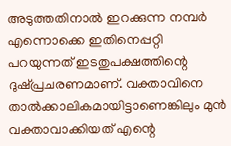അടുത്തതിനാല്‍ ഇറക്കുന്ന നമ്പര്‍ എന്നൊക്കെ ഇതിനെപ്പറ്റി പറയുന്നത് ഇടതുപക്ഷത്തിന്റെ ദുഷ്പ്രചരണമാണ്. വക്താവിനെ താല്‍ക്കാലികമായിട്ടാണെങ്കിലും മുന്‍ വക്താ‍വാക്കിയത് എന്റെ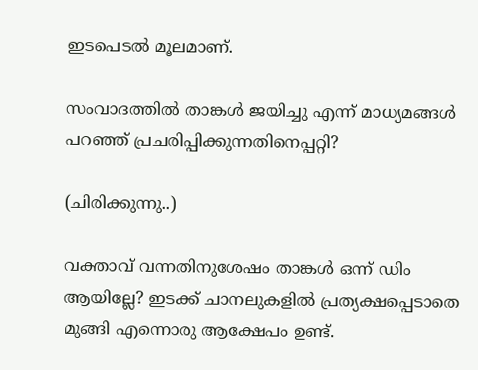ഇടപെടല്‍ മൂലമാണ്.

സംവാദത്തില്‍ താങ്കള്‍ ജയിച്ചു എന്ന് മാധ്യമങ്ങള്‍ പറഞ്ഞ് പ്രചരിപ്പിക്കുന്നതിനെപ്പറ്റി?

(ചിരിക്കുന്നു..)

വക്താവ് വന്നതിനുശേഷം താങ്കള്‍ ഒന്ന് ഡിം ആയില്ലേ? ഇടക്ക് ചാനലുകളില്‍ പ്രത്യക്ഷപ്പെടാതെ മുങ്ങി എന്നൊരു ആക്ഷേപം ഉണ്ട്.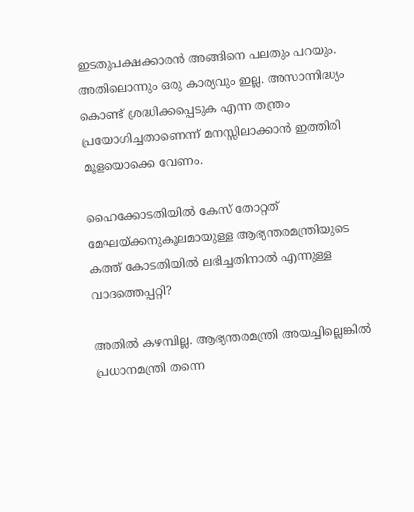ഇടതുപക്ഷക്കാ‍രന്‍ അങ്ങിനെ പലതും പറയും. അതിലൊന്നും ഒരു കാര്യവും ഇല്ല. അസാന്നിദ്ധ്യം കൊണ്ട് ശ്രദ്ധിക്കപ്പെടുക എന്ന തന്ത്രം പ്രയോഗിച്ചതാണെന്ന് മനസ്സിലാക്കാന്‍ ഇത്തിരി മൂളയൊക്കെ വേണം.

ഹൈക്കോടതിയില്‍ കേസ് തോറ്റത് മേഘയ്ക്കനുകൂലമായുള്ള ആഭ്യന്തരമന്ത്രിയുടെ കത്ത് കോടതിയില്‍ ലഭിച്ചതിനാല്‍ എന്നുള്ള വാദത്തെപ്പറ്റി?

അതില്‍ കഴമ്പില്ല. ആഭ്യന്തരമന്ത്രി അയച്ചില്ലെങ്കില്‍ പ്രധാനമന്ത്രി തന്നെ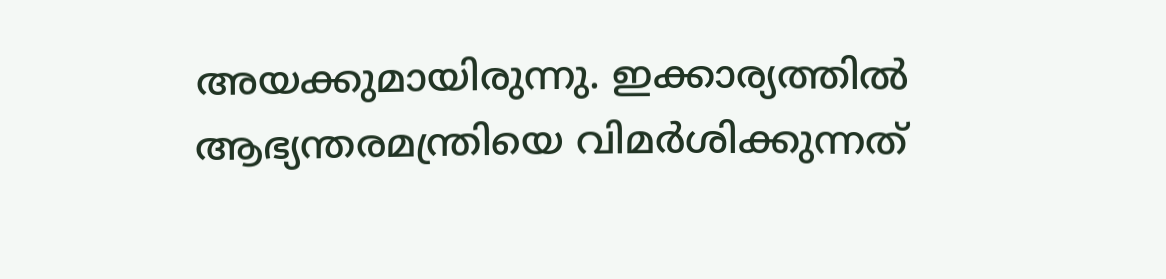അയക്കുമായിരുന്നു. ഇക്കാര്യത്തില്‍ ആഭ്യന്തരമന്ത്രിയെ വിമര്‍ശിക്കുന്നത്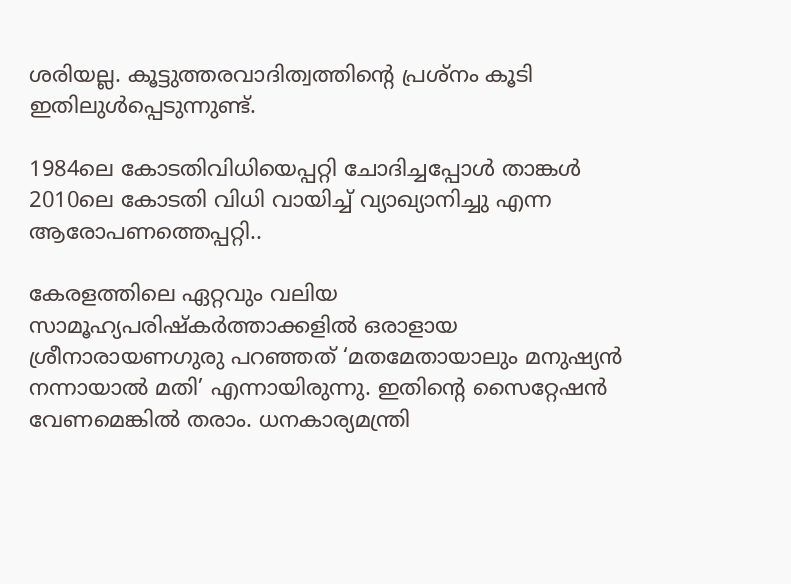ശരിയല്ല. കൂട്ടുത്തരവാദിത്വത്തിന്റെ പ്രശ്നം കൂടി ഇതിലുള്‍പ്പെടുന്നുണ്ട്.

1984ലെ കോടതിവിധിയെപ്പറ്റി ചോദിച്ചപ്പോള്‍ താങ്കള്‍ 2010ലെ കോടതി വിധി വായിച്ച് വ്യാഖ്യാനിച്ചു എന്ന ആരോപണത്തെപ്പറ്റി..

കേരളത്തിലെ ഏറ്റവും വലിയ സാമൂഹ്യപരിഷ്കര്‍ത്താക്കളില്‍ ഒരാളായ ശ്രീനാരായണഗുരു പറഞ്ഞത് ‘മതമേതായാലും മനുഷ്യന്‍ നന്നായാല്‍ മതി’ എന്നായിരുന്നു. ഇതിന്റെ സൈറ്റേഷന്‍ വേണമെങ്കില്‍ തരാം. ധനകാര്യമന്ത്രി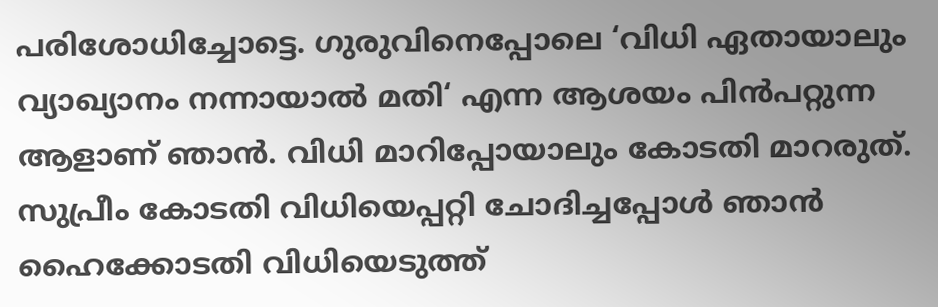പരിശോധിച്ചോട്ടെ. ഗുരുവിനെപ്പോലെ ‘വിധി ഏതായാലും വ്യാഖ്യാനം നന്നായാല്‍ മതി‘ എന്ന ആശയം പിന്‍‌പറ്റുന്ന ആളാണ് ഞാന്‍. വിധി മാറിപ്പോയാലും കോടതി മാറരുത്. സുപ്രീം കോടതി വിധിയെപ്പറ്റി ചോദിച്ചപ്പോള്‍ ഞാന്‍ ഹൈക്കോടതി വിധിയെടുത്ത്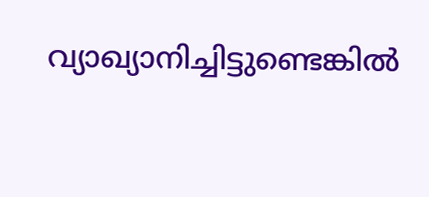വ്യാഖ്യാനിച്ചിട്ടുണ്ടെങ്കില്‍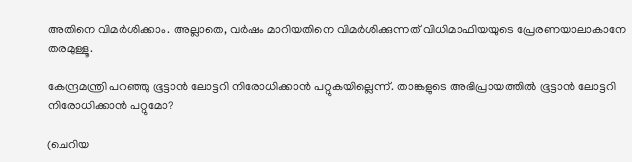അതിനെ വിമര്‍ശിക്കാം. അല്ലാതെ, വര്‍ഷം മാറിയതിനെ വിമര്‍ശിക്കുന്നത് വിധിമാഫിയയുടെ പ്രേരണയാലാകാനേ തരമുള്ളൂ.

കേന്ദ്രമന്ത്രി പറഞ്ഞു ഭൂട്ടാന്‍ ലോട്ടറി നിരോധിക്കാന്‍ പറ്റുകയില്ലെന്ന്. താങ്കളുടെ അഭിപ്രായത്തില്‍ ഭൂട്ടാന്‍ ലോട്ടറി നിരോധിക്കാന്‍ പറ്റുമോ?

(ചെറിയ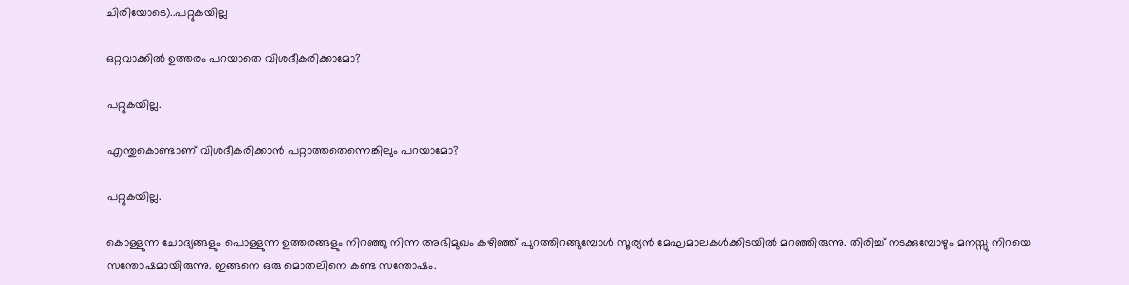ചിരിയോടെ)..പറ്റുകയില്ല

ഒറ്റവാക്കില്‍ ഉത്തരം പറയാതെ വിശദീകരിക്കാമോ?

പറ്റുകയില്ല.

എന്തുകൊണ്ടാണ് വിശദീകരിക്കാന്‍ പറ്റാത്തതെന്നെങ്കിലും പറയാമോ?

പറ്റുകയില്ല.

കൊള്ളുന്ന ചോദ്യങ്ങളും പൊള്ളുന്ന ഉത്തരങ്ങളും നിറഞ്ഞു നിന്ന അഭിമുഖം കഴിഞ്ഞ് പുറത്തിറങ്ങുമ്പോള്‍ സൂര്യന്‍ മേഘമാലകള്‍ക്കിടയില്‍ മറഞ്ഞിരുന്നു. തിരിച്ച് നടക്കുമ്പോഴും മനസ്സു നിറയെ സന്തോഷമായിരുന്നു. ഇങ്ങനെ ഒരു മൊതലിനെ കണ്ട സന്തോഷം.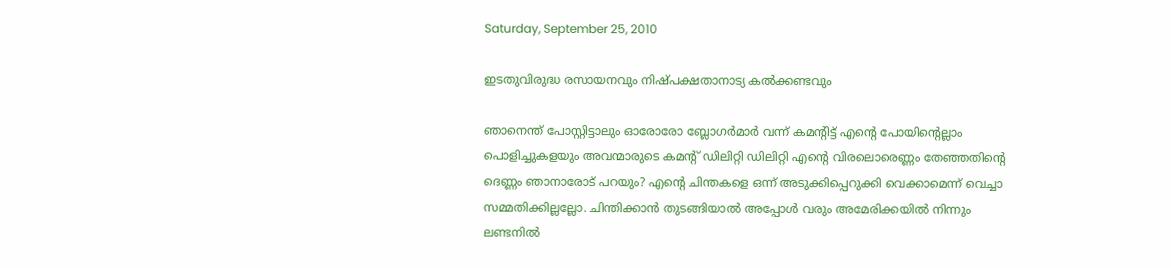Saturday, September 25, 2010

ഇടതുവിരുദ്ധ രസായനവും നിഷ്പക്ഷതാനാട്യ കല്‍ക്കണ്ടവും

ഞാനെന്ത് പോസ്റ്റിട്ടാലും ഓരോരോ ബ്ലോഗര്‍മാര്‍ വന്ന് കമന്റിട്ട് എന്റെ പോയിന്റെല്ലാം പൊളിച്ചുകളയും അവന്മാരുടെ കമന്റ് ഡിലിറ്റി ഡിലിറ്റി എന്റെ വിരലൊരെണ്ണം തേഞ്ഞതിന്റെ ദെണ്ണം ഞാനാരോട് പറയും? എന്റെ ചിന്തകളെ ഒന്ന് അടുക്കിപ്പെറുക്കി വെക്കാമെന്ന് വെച്ചാ സമ്മതിക്കില്ലല്ലോ. ചിന്തിക്കാന്‍ തുടങ്ങിയാല്‍ അപ്പോള്‍ വരും അമേരിക്കയില്‍ നിന്നും ലണ്ടനില്‍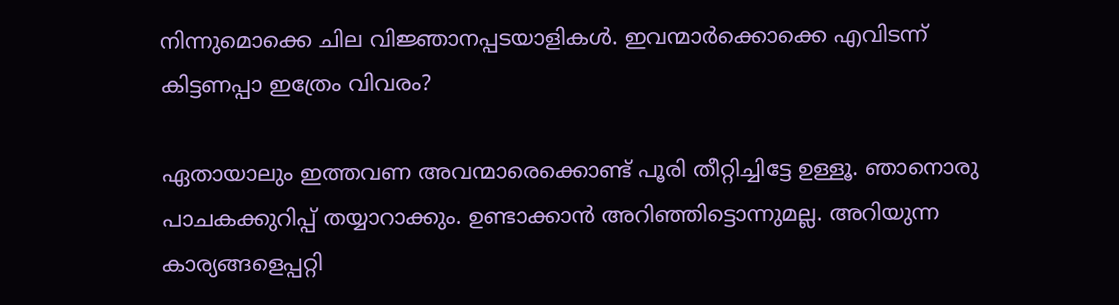നിന്നുമൊക്കെ ചില വിജ്ഞാനപ്പടയാളികള്‍. ഇവന്മാര്‍ക്കൊക്കെ എവിടന്ന് കിട്ടണപ്പാ ഇത്രേം വിവരം?

ഏതായാലും ഇത്തവണ അവന്മാരെക്കൊണ്ട് പൂരി തീറ്റിച്ചിട്ടേ ഉള്ളൂ. ഞാനൊരു പാചകക്കുറിപ്പ് തയ്യാറാ‍ക്കും. ഉണ്ടാക്കാന്‍ അറിഞ്ഞിട്ടൊന്നുമല്ല. അറിയുന്ന കാര്യങ്ങളെപ്പറ്റി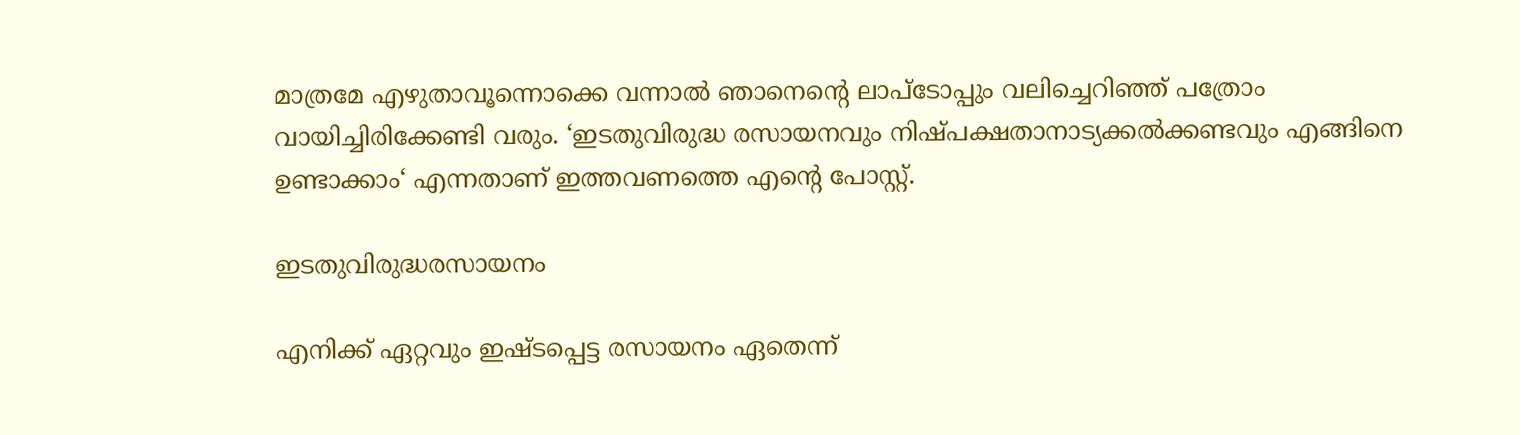മാത്രമേ എഴുതാവൂന്നൊക്കെ വന്നാല്‍ ഞാനെന്റെ ലാപ്‌ടോപ്പും വലിച്ചെറിഞ്ഞ് പത്രോം വായിച്ചിരിക്കേണ്ടി വരും. ‘ഇടതുവിരുദ്ധ രസായനവും നിഷ്പക്ഷതാനാട്യക്കല്‍ക്കണ്ടവും എങ്ങിനെ ഉണ്ടാക്കാം‘ എന്നതാണ് ഇത്തവണത്തെ എന്റെ പോസ്റ്റ്.

ഇടതുവിരുദ്ധരസായനം

എനിക്ക് ഏറ്റവും ഇഷ്ടപ്പെട്ട രസായനം ഏതെന്ന്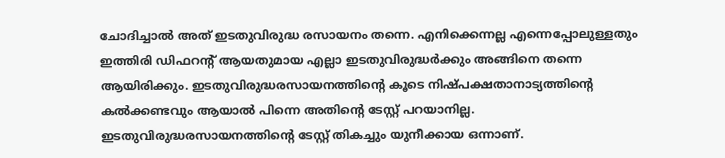ചോദിച്ചാല്‍ അത് ഇടതുവിരുദ്ധ രസായനം തന്നെ. എനിക്കെന്നല്ല എന്നെപ്പോലുള്ളതും ഇത്തിരി ഡിഫറന്റ് ആയതുമായ എല്ലാ ഇടതുവിരുദ്ധര്‍ക്കും അങ്ങിനെ തന്നെ ആയിരിക്കും. ഇടതുവിരുദ്ധരസായനത്തിന്റെ കൂടെ നിഷ്പക്ഷതാനാട്യത്തിന്റെ കല്‍ക്കണ്ടവും ആയാല്‍ പിന്നെ അതിന്റെ ടേസ്റ്റ് പറയാനില്ല. ഇടതുവിരുദ്ധരസായനത്തിന്റെ ടേസ്റ്റ് തികച്ചും യുനീക്കായ ഒന്നാണ്.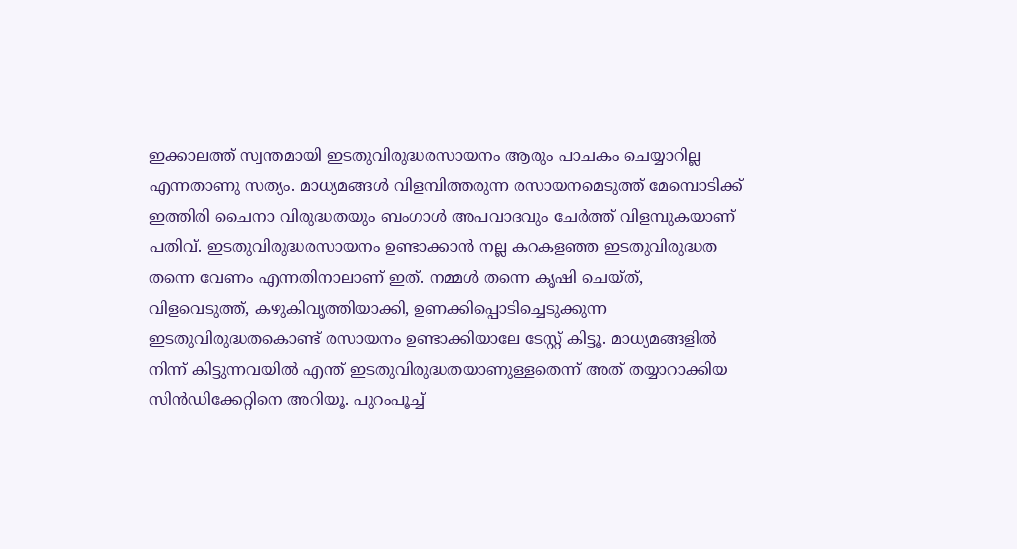ഇക്കാലത്ത് സ്വന്തമായി ഇടതുവിരുദ്ധരസായനം ആരും പാചകം ചെയ്യാറില്ല എന്നതാണു സത്യം. മാധ്യമങ്ങള്‍ വിളമ്പിത്തരുന്ന രസായനമെടുത്ത് മേമ്പൊടിക്ക് ഇത്തിരി ചൈനാ വിരുദ്ധതയും ബംഗാള്‍ അപവാദവും ചേര്‍ത്ത് വിളമ്പുകയാണ് പതിവ്. ഇടതുവിരുദ്ധരസായനം ഉണ്ടാക്കാന്‍ നല്ല കറകളഞ്ഞ ഇടതുവിരുദ്ധത തന്നെ വേണം എന്നതിനാലാണ് ഇത്. നമ്മള്‍ തന്നെ കൃഷി ചെയ്ത്, വിളവെടുത്ത്, കഴുകിവൃത്തിയാക്കി, ഉണക്കിപ്പൊടിച്ചെടുക്കുന്ന ഇടതുവിരുദ്ധതകൊണ്ട് രസായനം ഉണ്ടാക്കിയാലേ ടേസ്റ്റ് കിട്ടൂ. മാധ്യമങ്ങളില്‍ നിന്ന് കിട്ടുന്നവയില്‍ എന്ത് ഇടതുവിരുദ്ധതയാണുള്ളതെന്ന് അത് തയ്യാറാക്കിയ സിന്‍ഡിക്കേറ്റിനെ അറിയൂ. പുറംപൂച്ച്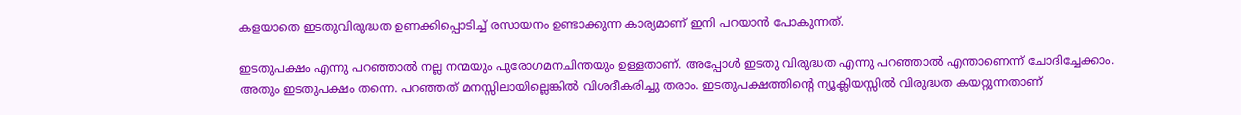കളയാതെ ഇടതുവിരുദ്ധത ഉണക്കിപ്പൊടിച്ച് രസായനം ഉണ്ടാക്കുന്ന കാര്യമാണ് ഇനി പറയാന്‍ പോകുന്നത്.

ഇടതുപക്ഷം എന്നു പറഞ്ഞാല്‍ നല്ല നന്മയും പുരോഗമനചിന്തയും ഉള്ളതാണ്. അപ്പോള്‍ ഇടതു വിരുദ്ധത എന്നു പറഞ്ഞാല്‍ എന്താണെന്ന് ചോദിച്ചേക്കാം. അതും ഇടതുപക്ഷം തന്നെ. പറഞ്ഞത് മനസ്സിലായില്ലെങ്കില്‍ വിശദീകരിച്ചു തരാം. ഇടതുപക്ഷത്തിന്റെ ന്യൂക്ലിയസ്സില്‍ വിരുദ്ധത കയറ്റുന്നതാണ്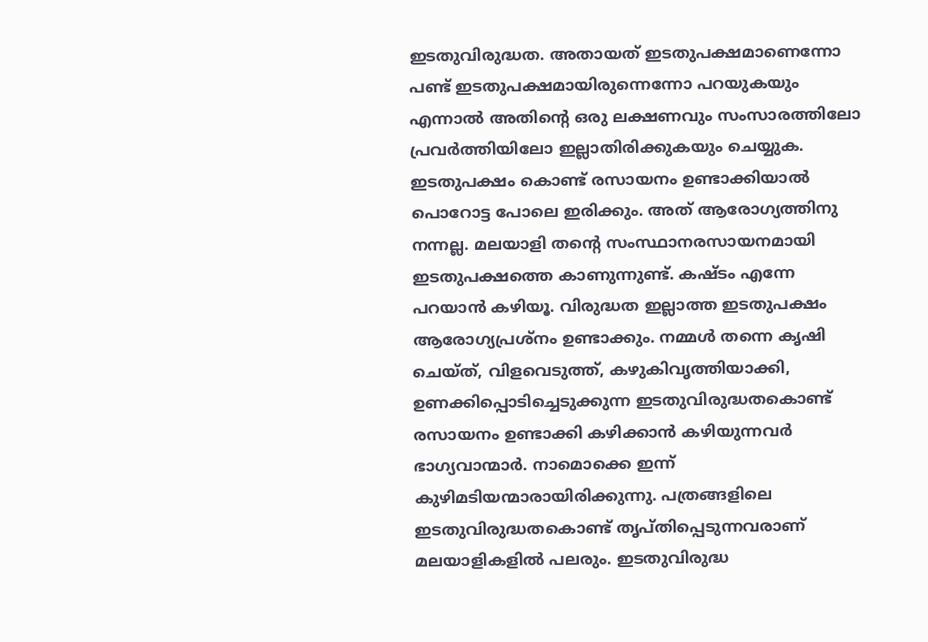ഇടതുവിരുദ്ധത. അതായത് ഇടതുപക്ഷമാണെന്നോ പണ്ട് ഇടതുപക്ഷമായിരുന്നെന്നോ പറയുകയും എന്നാല്‍ അതിന്റെ ഒരു ലക്ഷണവും സംസാരത്തിലോ പ്രവര്‍ത്തിയിലോ ഇല്ലാതിരിക്കുകയും ചെയ്യുക. ഇടതുപക്ഷം കൊണ്ട് രസായനം ഉണ്ടാക്കിയാല്‍ പൊറോട്ട പോലെ ഇരിക്കും. അത് ആരോഗ്യത്തിനു നന്നല്ല. മലയാളി തന്റെ സംസ്ഥാനരസായനമായി ഇടതുപക്ഷത്തെ കാണുന്നുണ്ട്. കഷ്ടം എന്നേ പറയാന്‍ കഴിയൂ. വിരുദ്ധത ഇല്ലാത്ത ഇടതുപക്ഷം ആരോഗ്യപ്രശ്നം ഉണ്ടാക്കും. നമ്മള്‍ തന്നെ കൃഷി ചെയ്ത്, വിളവെടുത്ത്, കഴുകിവൃത്തിയാക്കി, ഉണക്കിപ്പൊടിച്ചെടുക്കുന്ന ഇടതുവിരുദ്ധതകൊണ്ട് രസായനം ഉണ്ടാക്കി കഴിക്കാന്‍ കഴിയുന്നവര്‍ ഭാഗ്യവാന്മാര്‍. നാമൊക്കെ ഇന്ന് കുഴിമടിയന്മാരായിരിക്കുന്നു. പത്രങ്ങളിലെ ഇടതുവിരുദ്ധതകൊണ്ട് തൃപ്തിപ്പെടുന്നവരാണ് മലയാളികളില്‍ പലരും. ഇടതുവിരുദ്ധ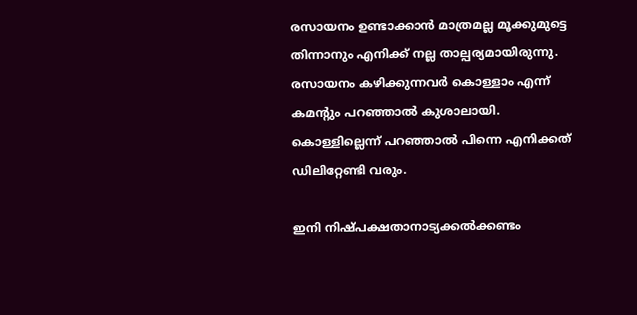രസായനം ഉണ്ടാക്കാന്‍ മാത്രമല്ല മൂക്കുമുട്ടെ തിന്നാനും എനിക്ക് നല്ല താല്പര്യമായിരുന്നു. രസായനം കഴിക്കുന്നവര്‍ കൊള്ളാം എന്ന് കമന്റും പറഞ്ഞാല്‍ കുശാലായി. കൊള്ളില്ലെന്ന് പറഞ്ഞാല്‍ പിന്നെ എനിക്കത് ഡിലിറ്റേണ്ടി വരും.

ഇനി നിഷ്പക്ഷതാനാട്യക്കല്‍ക്കണ്ടം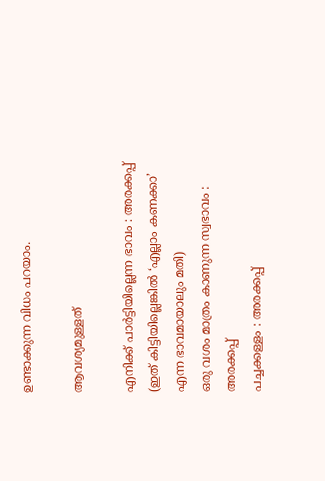ഉണ്ടാക്കുന്ന വിധം പറയാം.

ആവശ്യമുള്ളത്

എനിക്ക് പാര്‍ട്ടിയില്ലെന്ന ഭാവം : അരക്കപ്പ്
(ഇത് കിട്ടിയില്ലെങ്കില്‍ ‘എല്ലാം കണക്കാ’ എന്ന ഭാവമായാലും മതി)
ഒരു വശം മാത്രം കാണുന്ന സ്വഭാവം : അരക്കപ്പ്
പച്ചക്കള്ളം : അരക്കപ്പ്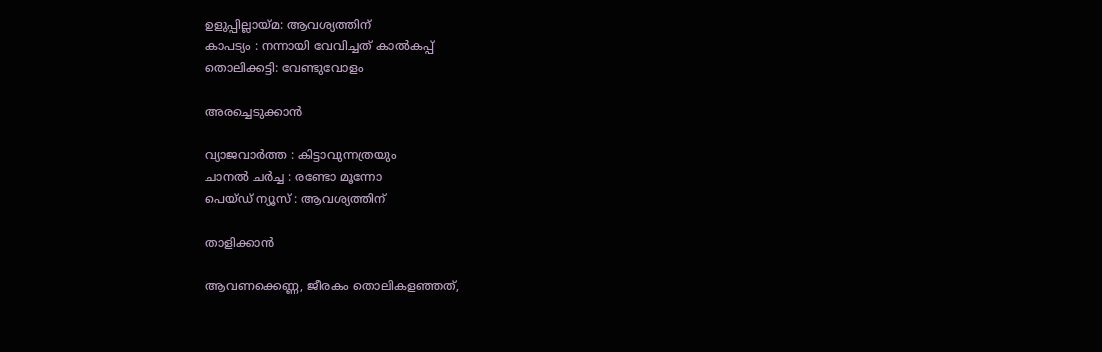ഉളുപ്പില്ലായ്മ: ആ‍വശ്യത്തിന്
കാപട്യം : നന്നായി വേവിച്ചത് കാല്‍‌കപ്പ്
തൊലിക്കട്ടി: വേണ്ടുവോളം

അരച്ചെടുക്കാന്‍

വ്യാജവാര്‍ത്ത : കിട്ടാവുന്നത്രയും
ചാനല്‍ ചര്‍ച്ച : രണ്ടോ മൂന്നോ
പെയ്‌ഡ് ന്യൂസ് : ആവശ്യത്തിന്

താളിക്കാന്‍

ആവണക്കെണ്ണ, ജീരകം തൊലികളഞ്ഞത്,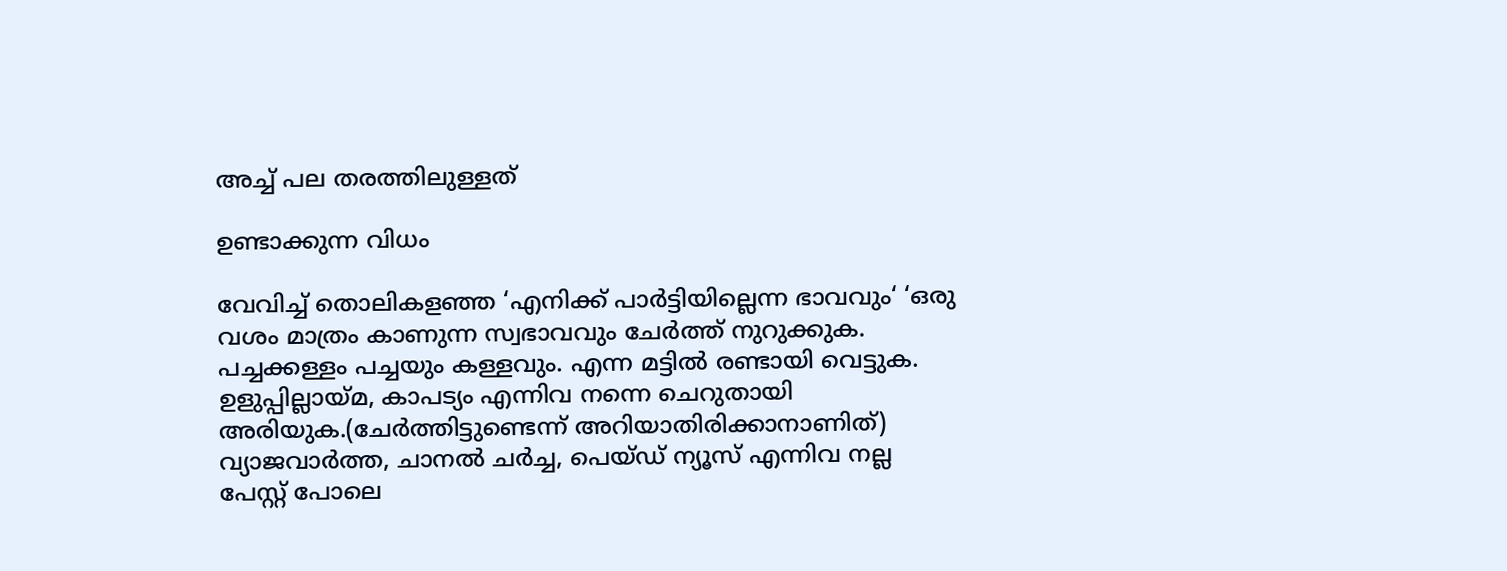അച്ച് പല തരത്തിലുള്ളത്

ഉണ്ടാക്കുന്ന വിധം

വേവിച്ച് തൊലികളഞ്ഞ ‘എനിക്ക് പാര്‍ട്ടിയില്ലെന്ന ഭാവവും‘ ‘ഒരു വശം മാത്രം കാണുന്ന സ്വഭാവവും ചേര്‍ത്ത് നുറുക്കുക. പച്ചക്കള്ളം പച്ചയും കള്ളവും. എന്ന മട്ടില്‍ രണ്ടായി വെട്ടുക. ഉളുപ്പില്ലായ്മ, കാപട്യം എന്നിവ നന്നെ ചെറുതായി അരിയുക.(ചേര്‍ത്തിട്ടുണ്ടെന്ന് അറിയാതിരിക്കാനാണിത്) വ്യാജവാര്‍ത്ത, ചാനല്‍ ചര്‍ച്ച, പെയ്ഡ് ന്യൂസ് എന്നിവ നല്ല പേസ്റ്റ് പോലെ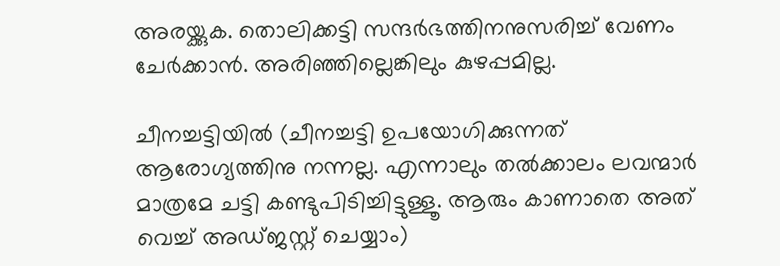അരയ്ക്കുക. തൊലിക്കട്ടി സന്ദര്‍ഭത്തിനനുസരിച്ച് വേണം ചേര്‍ക്കാന്‍. അരിഞ്ഞില്ലെങ്കിലും കുഴപ്പമില്ല.

ചീനച്ചട്ടിയില്‍ (ചീനച്ചട്ടി ഉപയോഗിക്കുന്നത് ആരോഗ്യത്തിനു നന്നല്ല. എന്നാലും തല്‍ക്കാ‍ലം ലവന്മാര്‍ മാത്രമേ ചട്ടി കണ്ടുപിടിച്ചിട്ടുള്ളൂ. ആരും കാണാതെ അത് വെച്ച് അഡ്ജസ്റ്റ് ചെയ്യാം)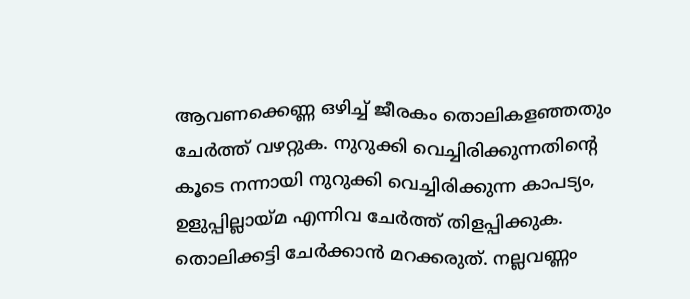ആവണക്കെണ്ണ ഒഴിച്ച് ജീരകം തൊലികളഞ്ഞതും ചേര്‍ത്ത് വഴറ്റുക. നുറുക്കി വെച്ചിരിക്കുന്നതിന്റെ കൂടെ നന്നായി നുറുക്കി വെച്ചിരിക്കുന്ന കാപട്യം, ഉളുപ്പില്ലായ്മ എന്നിവ ചേര്‍ത്ത് തിളപ്പിക്കുക. തൊലിക്കട്ടി ചേര്‍ക്കാന്‍ മറക്കരുത്. നല്ലവണ്ണം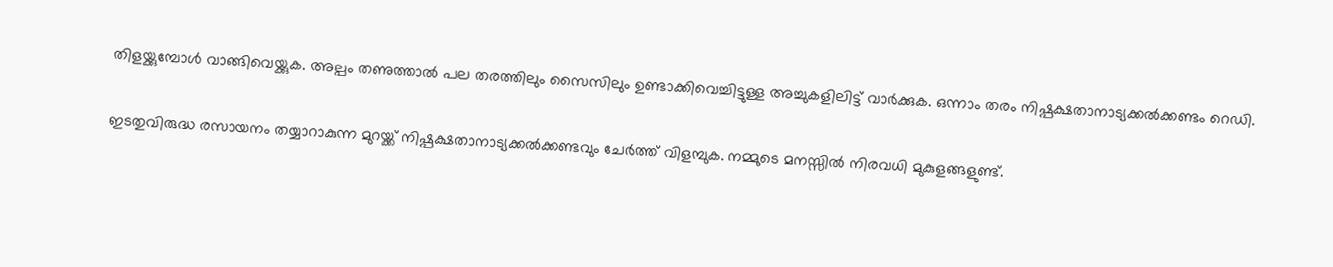തിളയ്ക്കുമ്പോള്‍ വാങ്ങിവെയ്ക്കുക. അല്പം തണുത്താല്‍ പല തരത്തിലും സൈസിലും ഉണ്ടാക്കിവെച്ചിട്ടുള്ള അച്ചുകളിലിട്ട് വാര്‍ക്കുക. ഒന്നാം തരം നിഷ്പക്ഷതാനാട്യക്കല്‍ക്കണ്ടം റെഡി.

ഇടതുവിരുദ്ധ രസായനം തയ്യാറാകുന്ന മുറയ്ക്ക് നിഷ്പക്ഷതാനാട്യക്കല്‍ക്കണ്ടവും ചേര്‍ത്ത് വിളമ്പുക. നമ്മുടെ മനസ്സില്‍ നിരവധി മുകുളങ്ങളുണ്ട്.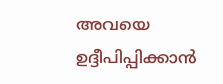അവയെ ഉദ്ദീപിപ്പിക്കാന്‍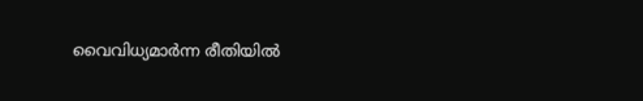വൈവിധ്യമാര്‍ന്ന രീതിയില്‍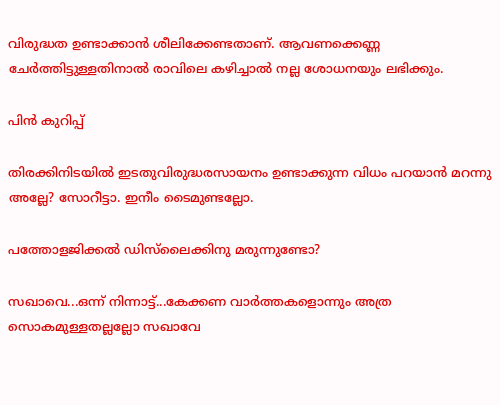വിരുദ്ധത ഉണ്ടാക്കാന്‍ ശീലിക്കേണ്ടതാണ്. ആവണക്കെണ്ണ ചേര്‍ത്തിട്ടുള്ളതിനാല്‍ രാവിലെ കഴിച്ചാല്‍ നല്ല ശോധനയും ലഭിക്കും.

പിന്‍ കുറിപ്പ്

തിരക്കിനിടയില്‍ ഇടതുവിരുദ്ധരസായനം ഉണ്ടാക്കുന്ന വിധം പറയാന്‍ മറന്നു അല്ലേ? സോറീട്ടാ. ഇനീം ടൈമുണ്ടല്ലോ.

പത്തോളജിക്കല്‍ ഡിസ്‌ലൈക്കിനു മരുന്നുണ്ടോ?

സഖാവെ...ഒന്ന് നിന്നാട്ട്...കേക്കണ വാര്‍ത്തകളൊന്നും അത്ര സൊകമുള്ളതല്ലല്ലോ സഖാവേ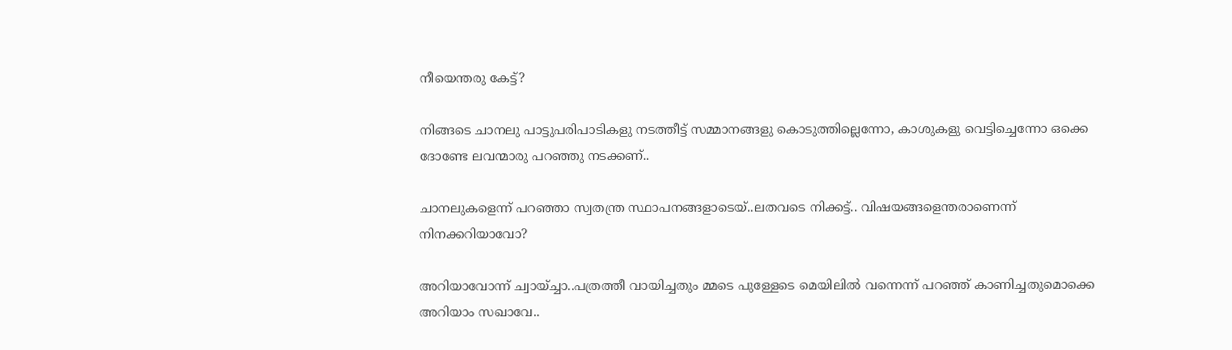നീയെന്തരു കേട്ട്?

നിങ്ങടെ ചാനലു പാട്ടുപരിപാടികളു നടത്തീട്ട് സമ്മാനങ്ങളു കൊടുത്തില്ലെന്നോ, കാശുകളു വെട്ടിച്ചെന്നോ ഒക്കെ ദോണ്ടേ ലവന്മാരു പറഞ്ഞു നടക്കണ്..

ചാനലുകളെന്ന് പറഞ്ഞാ സ്വതന്ത്ര സ്ഥാപനങ്ങളാടെയ്..ലതവടെ നിക്കട്ട്.. വിഷയങ്ങളെന്തരാണെന്ന് നിനക്കറിയാവോ?

അറിയാവോന്ന് ച്വായ്ച്ചാ..പത്രത്തീ വായിച്ചതും മ്മടെ പുള്ളേടെ മെയിലില്‍ വന്നെന്ന് പറഞ്ഞ് കാണിച്ചതുമൊക്കെ അറിയാം സഖാവേ..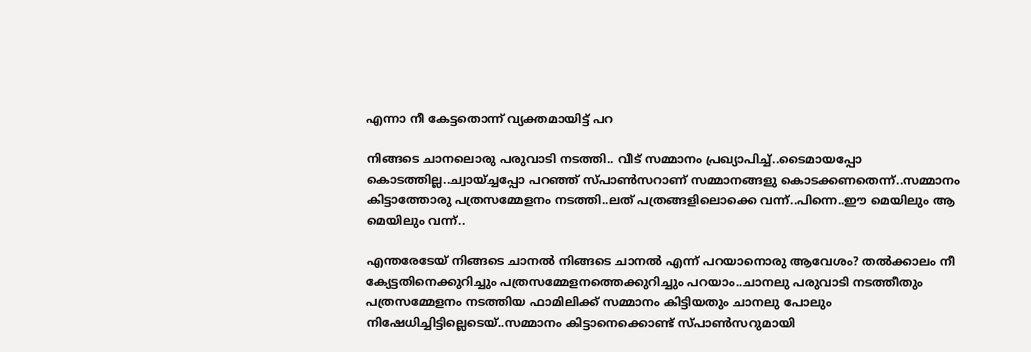എന്നാ നീ കേട്ടതൊന്ന് വ്യക്തമായിട്ട് പറ

നിങ്ങടെ ചാനലൊരു പരുവാടി നടത്തി.. വീട് സമ്മാനം പ്രഖ്യാപിച്ച്..ടൈമായപ്പോ കൊടത്തില്ല..ച്വായ്ച്ചപ്പോ പറഞ്ഞ് സ്പാണ്‍സറാണ് സമ്മാനങ്ങളു കൊടക്കണതെന്ന്..സമ്മാനം കിട്ടാത്തോരു പത്രസമ്മേളനം നടത്തി..ലത് പത്രങ്ങളിലൊക്കെ വന്ന്..പിന്നെ..ഈ മെയിലും ആ മെയിലും വന്ന്..

എന്തരേടേയ് നിങ്ങടെ ചാനല്‍ നിങ്ങടെ ചാനല്‍ എന്ന് പറയാനൊരു ആവേശം? തല്‍ക്കാലം നീ ക്യേട്ടതിനെക്കുറിച്ചും പത്രസമ്മേളനത്തെക്കുറിച്ചും പറയാം..ചാനലു പരുവാടി നടത്തീതും പത്രസമ്മേളനം നടത്തിയ ഫാമിലിക്ക് സമ്മാനം കിട്ടിയതും ചാനലു പോലും നിഷേധിച്ചിട്ടില്ലെടെയ്..സമ്മാനം കിട്ടാനെക്കൊണ്ട് സ്പാണ്‍സറുമായി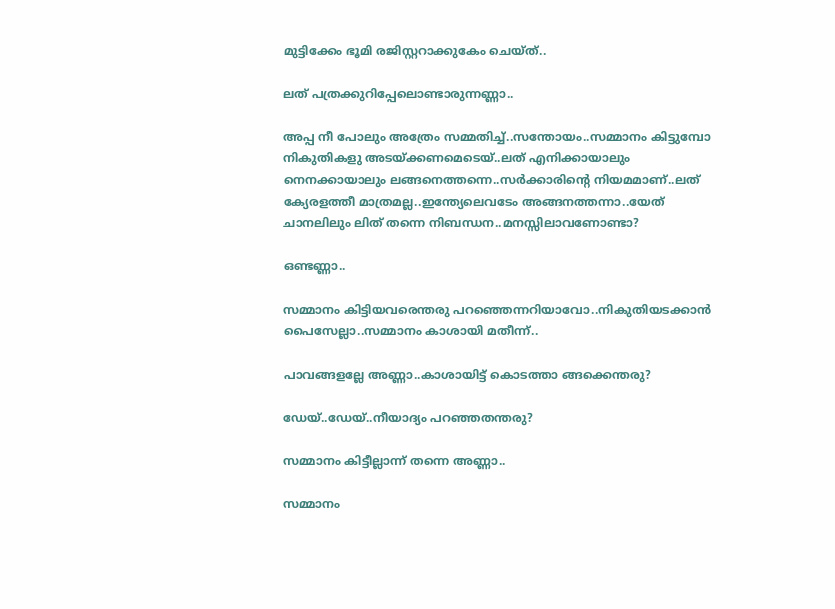മുട്ടിക്കേം ഭൂമി രജിസ്റ്ററാക്കുകേം ചെയ്ത്..

ലത് പത്രക്കുറിപ്പേലൊണ്ടാ‍രുന്നണ്ണാ..

അപ്പ നീ പോലും അത്രേം സമ്മതിച്ച്..സന്തോയം..സമ്മാനം കിട്ടുമ്പോ നികുതികളു അടയ്ക്കണമെടെയ്..ലത് എനിക്കായാലും നെനക്കായാലും ലങ്ങനെത്തന്നെ..സര്‍ക്കാരിന്റെ നിയമമാണ്..ലത് ക്യേരളത്തീ മാത്രമല്ല..ഇന്ത്യേലെവടേം അങ്ങനത്തന്നാ..യേത് ചാനലിലും ലിത് തന്നെ നിബന്ധന..മനസ്സിലാവണോണ്ടാ?

ഒണ്ടണ്ണാ..

സമ്മാ‍നം കിട്ടിയവരെന്തരു പറഞ്ഞെന്നറിയാവോ..നികുതിയടക്കാന്‍ പൈസേല്ലാ..സമ്മാനം കാശായി മതീന്ന്..

പാവങ്ങളല്ലേ അണ്ണാ..കാശായിട്ട് കൊടത്താ ങ്ങക്കെന്തരു?

ഡേയ്..ഡേയ്..നീയാദ്യം പറഞ്ഞതന്തരു?

സമ്മാനം കിട്ടീല്ലാന്ന് തന്നെ അണ്ണാ..

സമ്മാനം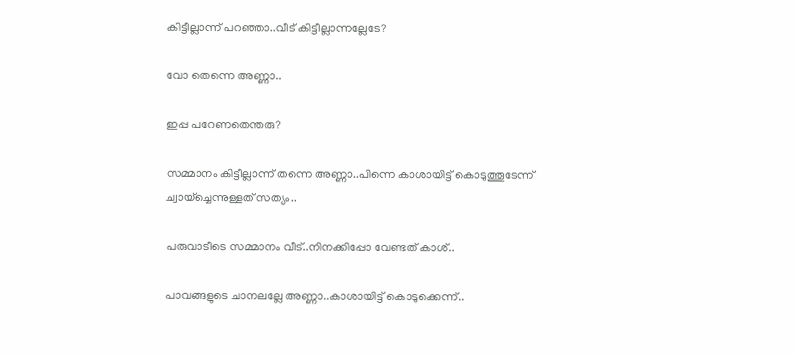കിട്ടീല്ലാന്ന് പറഞ്ഞാ..വീട് കിട്ടീല്ലാന്നല്ലേടേ?

വോ തെന്നെ അണ്ണാ..

ഇപ്പ പറേണതെന്തരു?

സമ്മാനം കിട്ടീല്ലാന്ന് തന്നെ അണ്ണാ..പിന്നെ കാശായിട്ട് കൊടുത്തൂടേന്ന് ച്വായ്ച്ചെന്നുള്ളത് സത്യം..

പരുവാടീടെ സമ്മാനം വീട്..നിനക്കിപ്പോ വേണ്ടത് കാശ്..

പാവങ്ങളുടെ ചാനലല്ലേ അണ്ണാ..കാശായിട്ട് കൊടുക്കെന്ന്..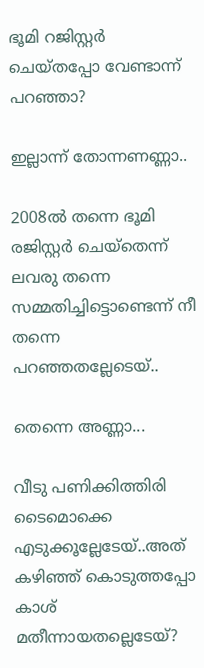ഭൂമി റജിസ്റ്റര്‍ ചെയ്തപ്പോ വേണ്ടാന്ന് പറഞ്ഞാ?

ഇല്ലാന്ന് തോന്നണണ്ണാ..

2008ല്‍ തന്നെ ഭൂമി രജിസ്റ്റര്‍ ചെയ്തെന്ന് ലവരു തന്നെ സമ്മതിച്ചിട്ടൊണ്ടെന്ന് നീ തന്നെ പറഞ്ഞതല്ലേടെയ്..

തെന്നെ അണ്ണാ...

വീടു പണിക്കിത്തിരി ടൈമൊക്കെ എടുക്കൂല്ലേടേയ്..അത് കഴിഞ്ഞ് കൊടുത്തപ്പോ കാശ് മതീന്നായതല്ലെടേയ്?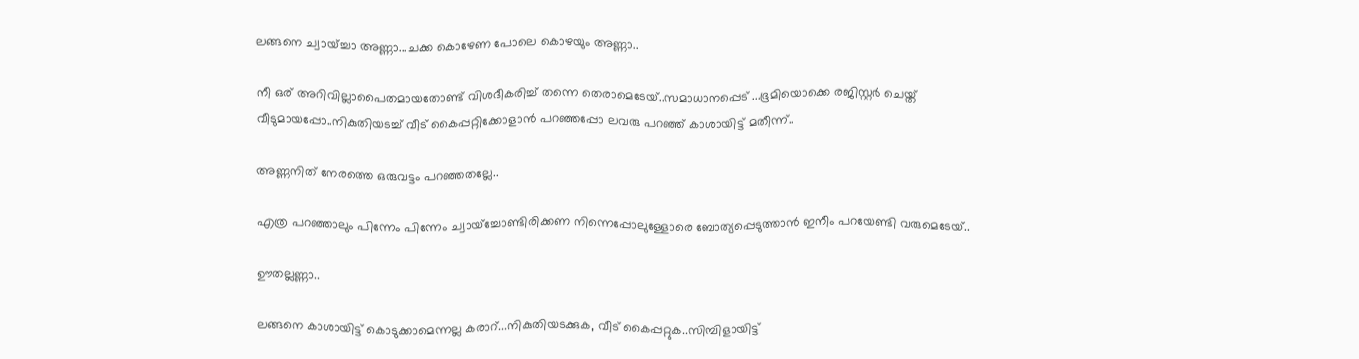ലങ്ങനെ ച്വായ്ച്ചാ അണ്ണാ...ചക്ക കൊഴേണ പോലെ കൊഴയും അണ്ണാ..

നീ ഒര് അറിവില്ലാപൈതമായതോണ്ട് വിശദീകരിച്ച് തന്നെ തെരാമെടേയ്..സമാധാനപ്പെട് ...ഭൂമിയൊക്കെ രജിസ്റ്റര്‍ ചെയ്ത് വീടുമായപ്പോ..നികുതിയടച്ച് വീട് കൈപ്പറ്റിക്കോളാന്‍ പറഞ്ഞപ്പോ ലവരു പറഞ്ഞ് കാശായിട്ട് മതീന്ന്..

അണ്ണനിത് നേരത്തെ ഒരുവട്ടം പറഞ്ഞതല്ലേ..

എത്ര പറഞ്ഞാലും പിന്നേം പിന്നേം ച്വായ്ച്ചോണ്ടിരിക്കണ നിന്നെപ്പോലുള്ളോരെ ബോത്യപ്പെടുത്താന്‍ ഇനീം പറയേണ്ടി വരുമെടേയ്..

ഊതല്ലണ്ണാ..

ലങ്ങനെ കാശായിട്ട് കൊടുക്കാമെന്നല്ല കരാറ്...നികുതിയടക്കുക, വീട് കൈപ്പറ്റുക..സിമ്പിളായിട്ട്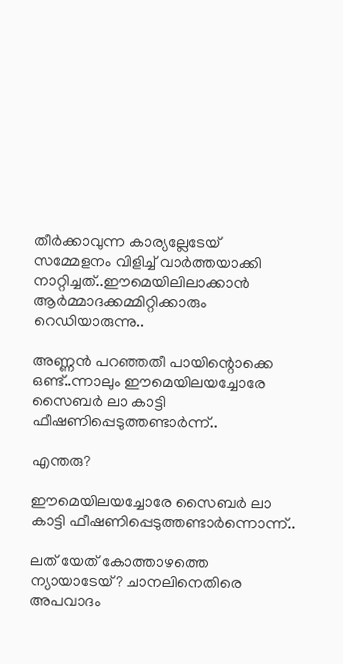തീര്‍ക്കാവുന്ന കാര്യല്ലേടേയ് സമ്മേളനം വിളിച്ച് വാര്‍ത്തയാക്കി നാറ്റിച്ചത്..ഈമെയിലിലാക്കാന്‍ ആര്‍മ്മാദക്കമ്മിറ്റിക്കാരും റെഡിയാരുന്നു..

അണ്ണന്‍ പറഞ്ഞതീ പായിന്റൊക്കെ ഒണ്ട്..ന്നാലും ഈമെയിലയച്ചോരേ സൈബര്‍ ലാ കാട്ടി ഫീഷണിപ്പെടുത്തണ്ടാര്‍ന്ന്..

എന്തരു?

ഈമെയിലയച്ചോരേ സൈബര്‍ ലാ കാട്ടി ഫീഷണിപ്പെടുത്തണ്ടാര്‍ന്നൊന്ന്..

ലത് യേത് കോത്താഴത്തെ ന്യായാടേയ്? ചാനലിനെതിരെ അപവാദം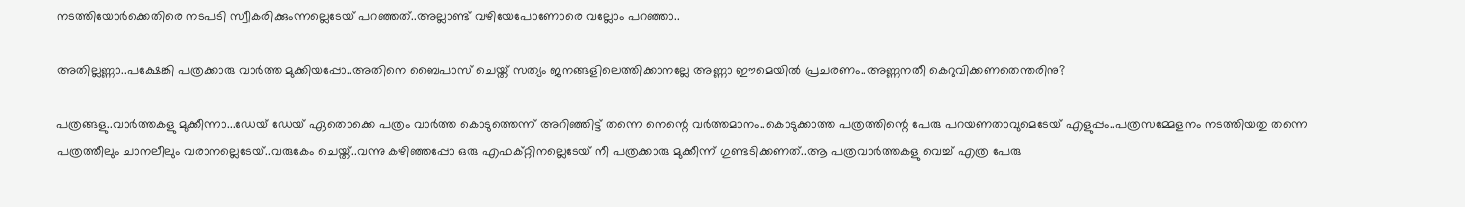നടത്തിയോര്‍ക്കെതിരെ നടപടി സ്വീകരിക്കുംന്നല്ലെടേയ് പറഞ്ഞത്..അല്ലാണ്ട് വഴിയേപോണോരെ വല്ലോം പറഞ്ഞാ..

അതില്ലണ്ണാ..പക്ഷേങ്കി പത്രക്കാരു വാര്‍ത്ത മുക്കിയപ്പോ..അതിനെ ബൈപാസ് ചെയ്ത് സത്യം ജനങ്ങളിലെത്തിക്കാനല്ലേ അണ്ണാ ഈമെയില്‍ പ്രചരണം..അണ്ണനതീ കെറുവിക്കണതെന്തരിനു?

പത്രങ്ങളു..വാര്‍ത്തകളു മുക്കീന്നാ...ഡേയ് ഡേയ് ഏതൊക്കെ പത്രം വാര്‍ത്ത കൊടുത്തെന്ന് അറിഞ്ഞിട്ട് തന്നെ നെന്റെ വര്‍ത്തമാനം..കൊടുക്കാത്ത പത്രത്തിന്റെ പേരു പറയണതാവുമെടേയ് എളുപ്പം..പത്രസമ്മേളനം നടത്തിയതു തന്നെ പത്രത്തീലും ചാനലീലും വരാനല്ലെടേയ്..വരുകേം ചെയ്ത്..വന്നു കഴിഞ്ഞപ്പോ ഒരു എഫക്റ്റിനല്ലെടേയ് നീ പത്രക്കാരു മുക്കീന്ന് ഗുണ്ടടിക്കണത്..ആ പത്രവാര്‍ത്തകളു വെച്ച് എത്ര പേരു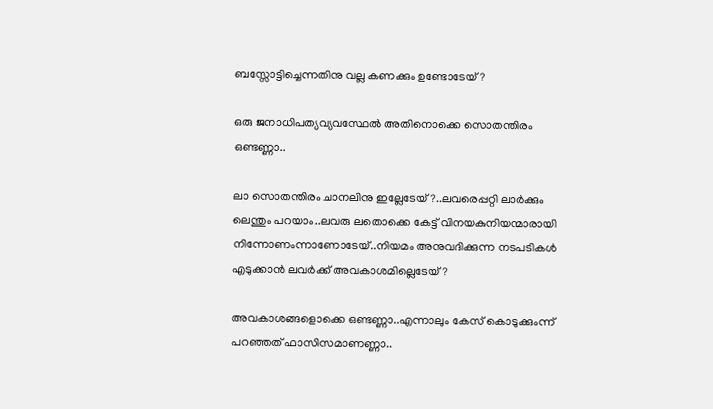ബസ്സോട്ടിച്ചെന്നതിനു വല്ല കണക്കും ഉണ്ടോടേയ്?

ഒരു ജനാധിപത്യവ്യവസ്ഥേല്‍ അതിനൊക്കെ സൊതന്തിരം ഒണ്ടണ്ണാ..

ലാ സൊതന്തിരം ചാനലിനു ഇല്ലേടേയ്?..ലവരെപ്പറ്റി ലാര്‍ക്കും ലെന്തും പറയാം..ലവരു ലതൊക്കെ കേട്ട് വിനയകുനിയന്മാരായി നിന്നോണംന്നാണോടേയ്..നിയമം അനുവദിക്കുന്ന നടപടികള്‍ എടുക്കാന്‍ ലവര്‍ക്ക് അവകാശമില്ലെടേയ്?

അവകാശങ്ങളൊക്കെ ഒണ്ടണ്ണാ..എന്നാലും കേസ് കൊടുക്കുംന്ന് പറഞ്ഞത് ഫാസിസമാണണ്ണാ..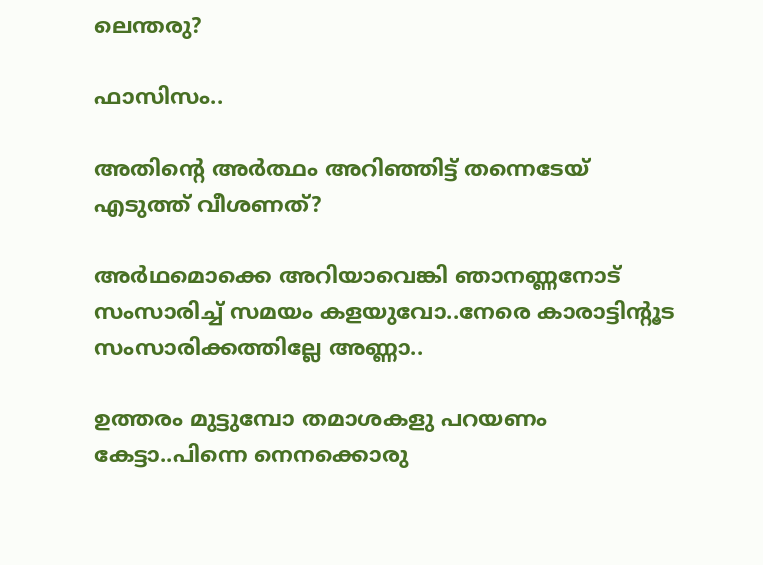ലെന്തരു?

ഫാസിസം..

അതിന്റെ അര്‍ത്ഥം അറിഞ്ഞിട്ട് തന്നെടേയ് എടുത്ത് വീശണത്?

അര്‍ഥമൊക്കെ അറിയാവെങ്കി ഞാനണ്ണനോട് സംസാരിച്ച് സമയം കളയുവോ..നേരെ കാരാട്ടിന്റൂട സംസാരിക്കത്തില്ലേ അണ്ണാ..

ഉത്തരം മുട്ടുമ്പോ തമാശകളു പറയണം കേട്ടാ..പിന്നെ നെനക്കൊരു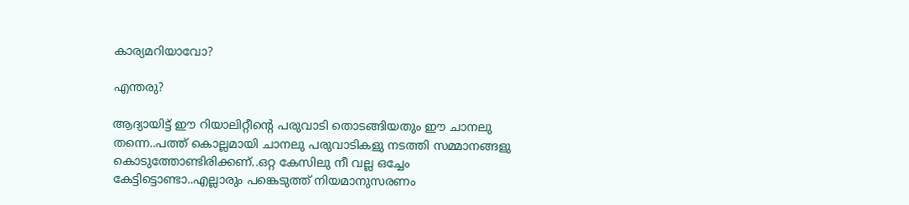കാര്യമറിയാവോ?

എന്തരു?

ആദ്യായിട്ട് ഈ റിയാലിറ്റീന്റെ പരുവാടി തൊടങ്ങിയതും ഈ ചാനലു തന്നെ..പത്ത് കൊല്ലമായി ചാനലു പരുവാടികളു നടത്തി സമ്മാ‍നങ്ങളു കൊടുത്തോണ്ടിരിക്കണ്..ഒറ്റ കേസിലു നീ വല്ല ഒച്ചേം കേട്ടിട്ടൊണ്ടാ..എല്ലാരും പങ്കെടുത്ത് നിയമാനുസരണം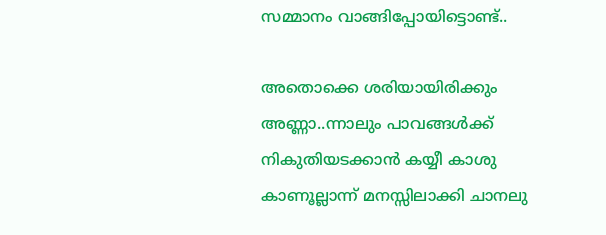സമ്മാനം വാങ്ങിപ്പോയിട്ടൊണ്ട്..

അതൊക്കെ ശരിയായിരിക്കും അണ്ണാ..ന്നാലും പാവങ്ങള്‍ക്ക് നികുതിയടക്കാന്‍ കയ്യീ കാശു കാണൂല്ലാന്ന് മനസ്സിലാക്കി ചാനലു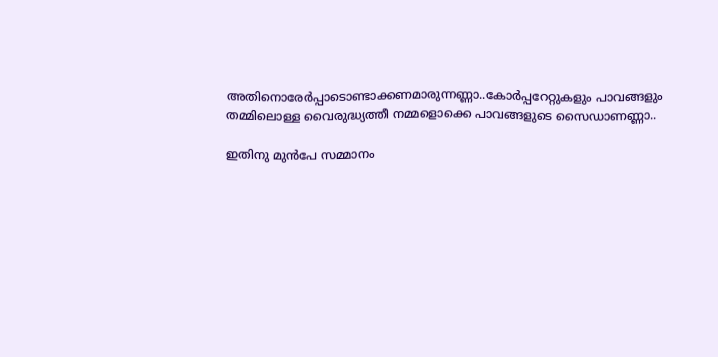അതിനൊരേര്‍പ്പാടൊണ്ടാക്കണമാരുന്നണ്ണാ..കോര്‍പ്പറേറ്റുകളും പാവങ്ങളും തമ്മിലൊള്ള വൈരുദ്ധ്യത്തീ നമ്മളൊക്കെ പാവങ്ങളുടെ സൈഡാണണ്ണാ..

ഇതിനു മുന്‍പേ സമ്മാനം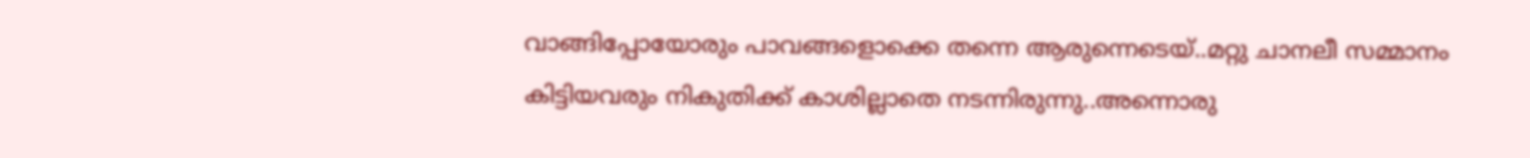വാങ്ങിപ്പോയോരും പാവങ്ങളൊക്കെ തന്നെ ആരുന്നെടെയ്..മറ്റു ചാനലീ സമ്മാനം കിട്ടിയവരും നികുതിക്ക് കാശില്ലാതെ നടന്നിരുന്നു..അന്നൊരു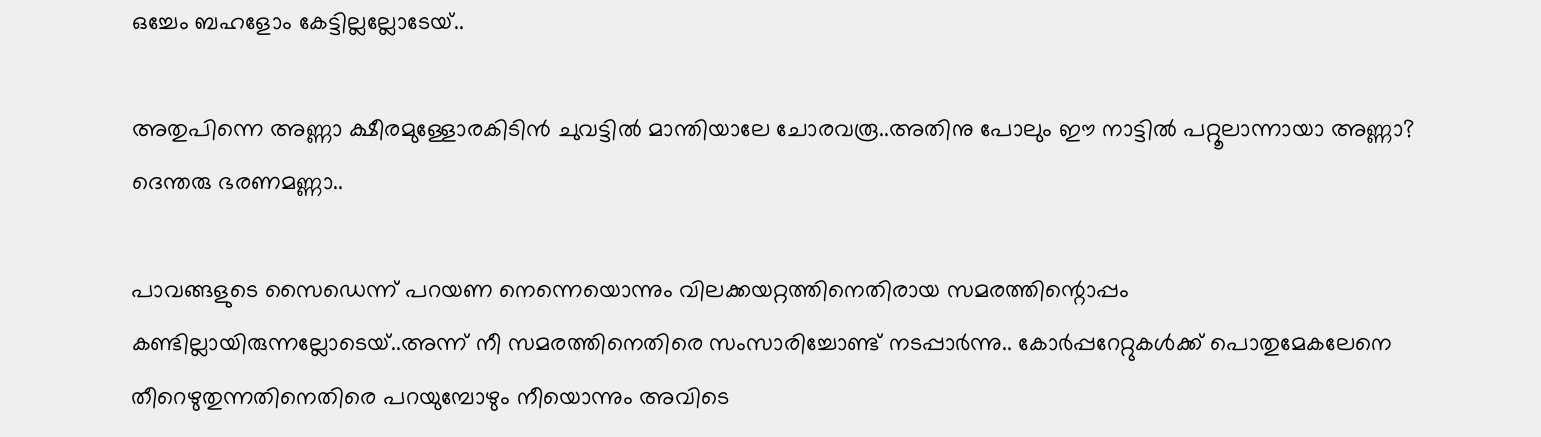ഒച്ചേം ബഹളോം കേട്ടില്ലല്ലോടേയ്..

അതുപിന്നെ അണ്ണാ ക്ഷീരമുള്ളോരകിടിന്‍ ചുവട്ടില്‍ മാന്തിയാലേ ചോരവരൂ..അതിനു പോലും ഈ നാട്ടില്‍ പറ്റൂലാന്നായാ അണ്ണാ? ദെന്തരു ഭരണമണ്ണാ..

പാവങ്ങളുടെ സൈഡെന്ന് പറയണ നെന്നെയൊന്നും വിലക്കയറ്റത്തിനെതിരായ സമരത്തിന്റൊപ്പം കണ്ടില്ലായിരുന്നല്ലോടെയ്..അന്ന് നീ സമരത്തിനെതിരെ സംസാരിച്ചോണ്ട് നടപ്പാര്‍ന്നു.. കോര്‍പ്പറേറ്റുകള്‍ക്ക് പൊതുമേകലേനെ തീറെഴുതുന്നതിനെതിരെ പറയുമ്പോഴും നീയൊന്നും അവിടെ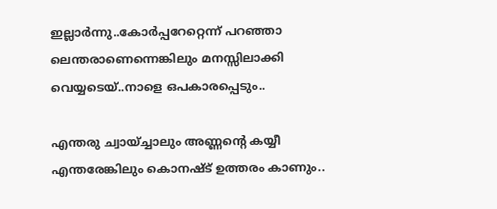ഇല്ലാര്‍ന്നു..കോര്‍പ്പറേറ്റെന്ന് പറഞ്ഞാ ലെന്തരാണെന്നെങ്കിലും മനസ്സിലാക്കി വെയ്യടെയ്..നാളെ ഒപകാരപ്പെടും..

എന്തരു ച്വായ്ച്ചാലും അണ്ണന്റെ കയ്യീ എന്തരേങ്കിലും കൊനഷ്ട് ഉത്തരം കാണും..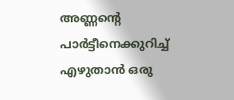അണ്ണന്റെ പാര്‍ട്ടീനെക്കുറിച്ച് എഴുതാന്‍ ഒരു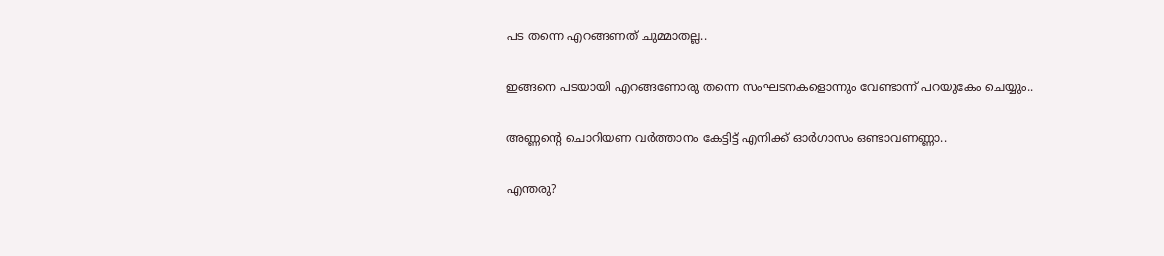പട തന്നെ എറങ്ങണത് ചുമ്മാതല്ല..

ഇങ്ങനെ പടയായി എറങ്ങണോരു തന്നെ സംഘടനകളൊന്നും വേണ്ടാന്ന് പറയുകേം ചെയ്യും..

അണ്ണന്റെ ചൊറിയണ വര്‍ത്താനം കേട്ടിട്ട് എനിക്ക് ഓര്‍ഗാസം ഒണ്ടാവണണ്ണാ..

എന്തരു?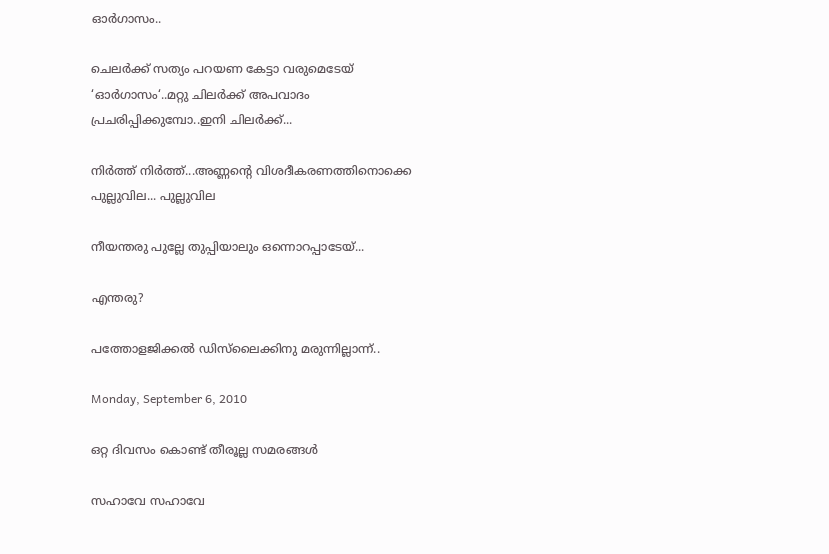ഓര്‍ഗാസം..

ചെലര്‍ക്ക് സത്യം പറയണ കേട്ടാ വരുമെടേയ് ‘ഓര്‍ഗാസം‘..മറ്റു ചിലര്‍ക്ക് അപവാദം പ്രചരിപ്പിക്കുമ്പോ..ഇനി ചിലര്‍ക്ക്...

നിര്‍ത്ത് നിര്‍ത്ത്...അണ്ണന്റെ വിശദീകരണത്തിനൊക്കെ പുല്ലുവില... പുല്ലുവില

നീയന്തരു പുല്ലേ തുപ്പിയാലും ഒന്നൊറപ്പാടേയ്...

എന്തരു?

പത്തോളജിക്കല്‍ ഡിസ്‌ലൈക്കിനു മരുന്നില്ലാന്ന്..

Monday, September 6, 2010

ഒറ്റ ദിവസം കൊണ്ട് തീരൂല്ല സമരങ്ങള്‍

സഹാവേ സഹാവേ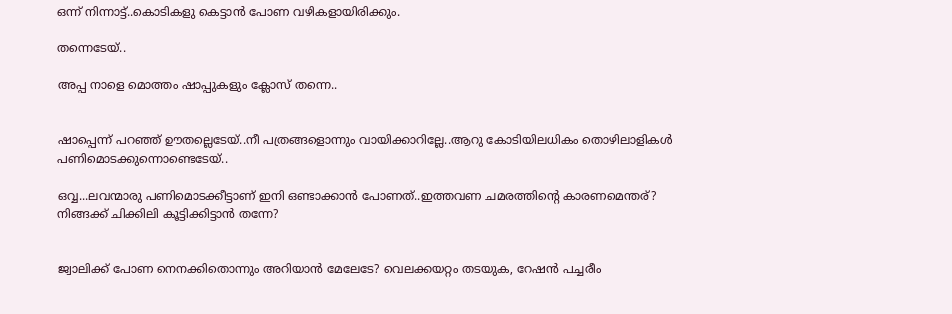ഒന്ന് നിന്നാട്ട്..കൊടികളു കെട്ടാന്‍ പോണ വഴികളായിരിക്കും.

തന്നെടേയ്..

അപ്പ നാളെ മൊത്തം ഷാപ്പുകളും ക്ലോസ് തന്നെ..


ഷാപ്പെന്ന് പറഞ്ഞ് ഊതല്ലെടേയ്..നീ പത്രങ്ങളൊന്നും വായിക്കാറില്ലേ..ആറു കോടിയിലധികം തൊഴിലാളികള്‍ പണിമൊടക്കുന്നൊണ്ടെടേയ്..

ഒവ്വ...ലവന്മാരു പണിമൊടക്കീട്ടാണ് ഇനി ഒണ്ടാക്കാന്‍ പോണത്..ഇത്തവണ ചമരത്തിന്റെ കാരണമെന്തര്? നിങ്ങക്ക് ചിക്കിലി കൂട്ടിക്കിട്ടാന്‍ തന്നേ?


ജ്വാലിക്ക് പോണ നെനക്കിതൊന്നും അറിയാന്‍ മേലേടേ? വെലക്കയറ്റം തടയുക, റേഷന്‍ പച്ചരീം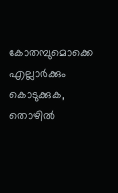കോതമ്പുമൊക്കെ എല്ലാര്‍ക്കും കൊടുക്കുക, തൊഴില്‍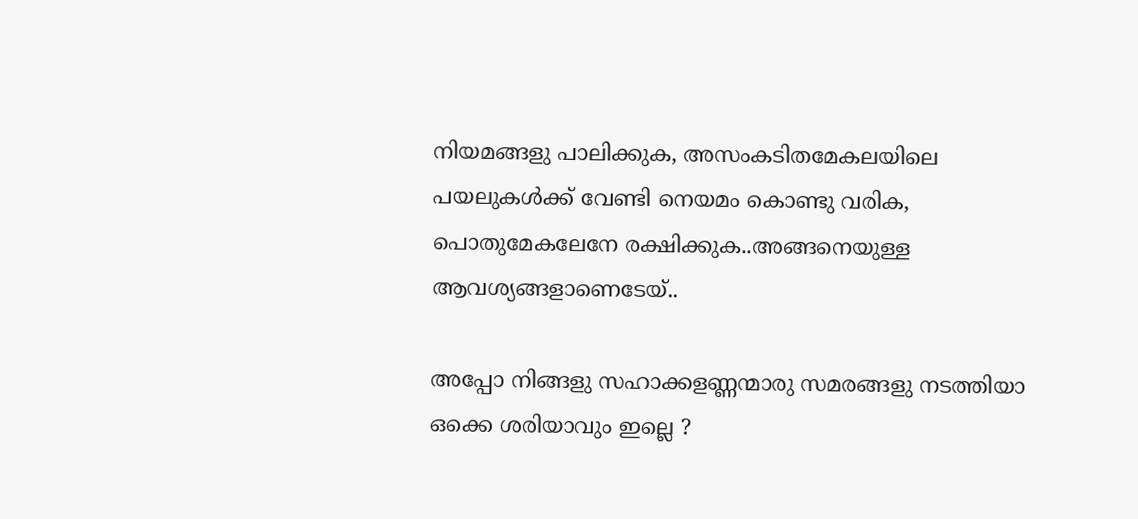നിയമങ്ങളു പാലിക്കുക, അസംകടിതമേകലയിലെ പയലുകള്‍ക്ക് വേണ്ടി നെയമം കൊണ്ടു വരിക, പൊതുമേകലേനേ രക്ഷിക്കുക..അങ്ങനെയുള്ള ആവശ്യങ്ങളാണെടേയ്..

അപ്പോ നിങ്ങളു സഹാക്കളണ്ണന്മാരു സമരങ്ങളു നടത്തിയാ ഒക്കെ ശരിയാവും ഇല്ലെ ?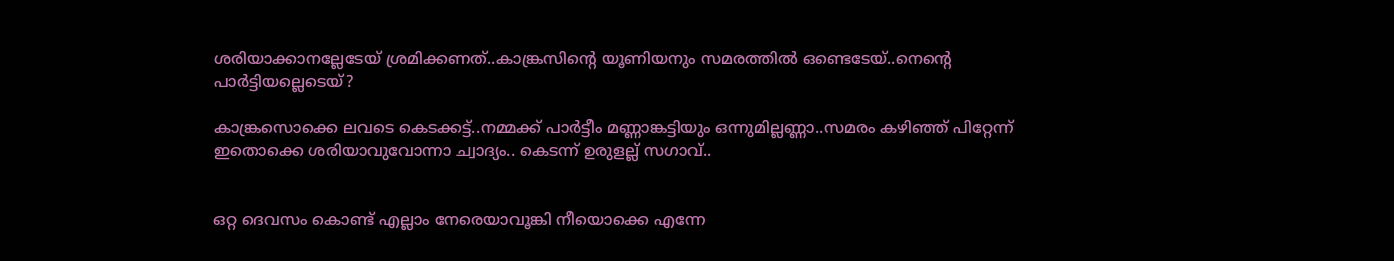ശരിയാക്കാനല്ലേടേയ് ശ്രമിക്കണത്..കാങ്ക്രസിന്റെ യൂണിയനും സമരത്തില്‍ ഒണ്ടെടേയ്..നെന്റെ പാര്‍ട്ടിയല്ലെടെയ്?

കാങ്ക്രസൊക്കെ ലവടെ കെടക്കട്ട്..നമ്മക്ക് പാര്‍ട്ടീം മണ്ണാങ്കട്ടിയും ഒന്നുമില്ലണ്ണാ..സമരം കഴിഞ്ഞ് പിറ്റേന്ന് ഇതൊക്കെ ശരിയാവുവോന്നാ ച്വാദ്യം.. കെടന്ന് ഉരുളല്ല് സഗാവ്..


ഒറ്റ ദെവസം കൊണ്ട് എല്ലാം നേരെയാവൂങ്കി നീയൊക്കെ എന്നേ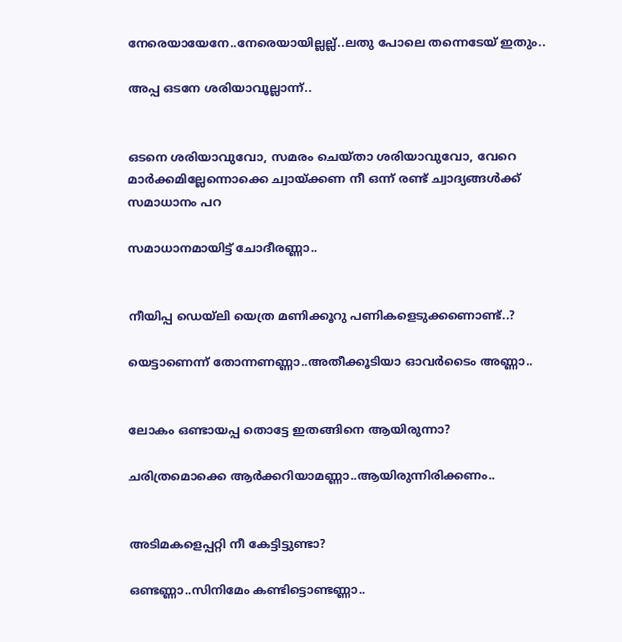നേരെയായേനേ..നേരെയായില്ലല്ല്..ലതു പോലെ തന്നെടേയ് ഇതും..

അപ്പ ഒടനേ ശരിയാവൂല്ലാന്ന്..


ഒടനെ ശരിയാവുവോ, സമരം ചെയ്താ ശരിയാവുവോ, വേറെ മാര്‍ക്കമില്ലേന്നൊക്കെ ച്വായ്ക്കണ നീ ഒന്ന് രണ്ട് ച്വാദ്യങ്ങള്‍ക്ക് സമാധാനം പറ

സമാധാനമായിട്ട് ചോദീരണ്ണാ..


നീയിപ്പ ഡെയ്ലി യെത്ര മണിക്കൂറു പണികളെടുക്കണൊണ്ട്..?

യെട്ടാണെന്ന് തോന്നണണ്ണാ..അതീക്കൂടിയാ ഓവര്‍ടൈം അണ്ണാ..


ലോകം ഒണ്ടായപ്പ തൊട്ടേ ഇതങ്ങിനെ ആയിരുന്നാ?

ചരിത്രമൊക്കെ ആര്‍ക്കറിയാമണ്ണാ..ആയിരുന്നിരിക്കണം..


അടിമകളെപ്പറ്റി നീ കേട്ടിട്ടുണ്ടാ?

ഒണ്ടണ്ണാ..സിനിമേം കണ്ടിട്ടൊണ്ടണ്ണാ..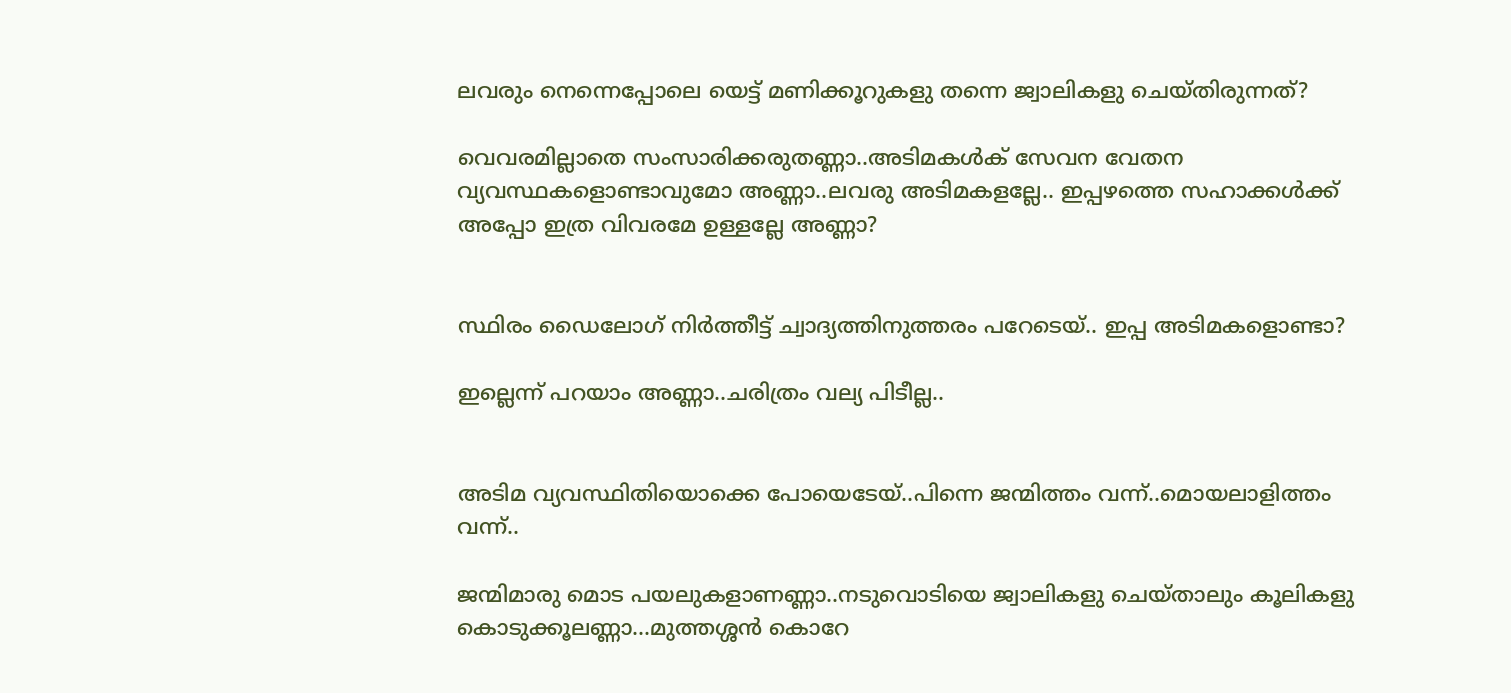ലവരും നെന്നെപ്പോലെ യെട്ട് മണിക്കൂറുകളു തന്നെ ജ്വാലികളു ചെയ്തിരുന്നത്?

വെവരമില്ലാതെ സംസാരിക്കരുതണ്ണാ..അടിമകള്‍ക് സേവന വേതന വ്യവസ്ഥകളൊണ്ടാവുമോ അണ്ണാ..ലവരു അടിമകളല്ലേ.. ഇപ്പഴത്തെ സഹാക്കള്‍ക്ക് അപ്പോ ഇത്ര വിവരമേ ഉള്ളല്ലേ അണ്ണാ?


സ്ഥിരം ഡൈലോഗ് നിര്‍ത്തീട്ട് ച്വാദ്യത്തിനുത്തരം പറേടെയ്.. ഇപ്പ അടിമകളൊണ്ടാ?

ഇല്ലെന്ന് പറയാം അണ്ണാ..ചരിത്രം വല്യ പിടീല്ല..


അടിമ വ്യവസ്ഥിതിയൊക്കെ പോയെടേയ്..പിന്നെ ജന്മിത്തം വന്ന്..മൊയലാളിത്തം വന്ന്..

ജന്മിമാരു മൊട പയലുകളാണണ്ണാ..നടുവൊടിയെ ജ്വാലികളു ചെയ്താലും കൂലികളു കൊടുക്കൂലണ്ണാ...മുത്തശ്ശന്‍ കൊറേ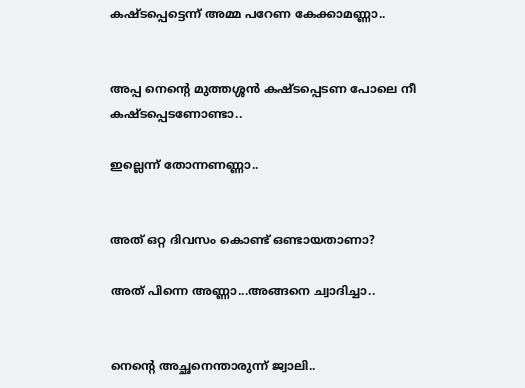കഷ്ടപ്പെട്ടെന്ന് അമ്മ പറേണ കേക്കാമണ്ണാ..


അപ്പ നെന്റെ മുത്തശ്ശന്‍ കഷ്ടപ്പെടണ പോലെ നീ കഷ്ടപ്പെടണോണ്ടാ..

ഇല്ലെന്ന് തോന്നണണ്ണാ..


അത് ഒറ്റ ദിവസം കൊണ്ട് ഒണ്ടായതാണാ?

അത് പിന്നെ അണ്ണാ...അങ്ങനെ ച്വാദിച്ചാ..


നെന്റെ അച്ഛനെന്താരുന്ന് ജ്വാലി..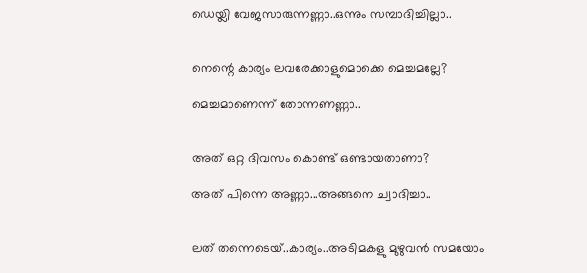ഡെയ്ലി വേജസാരുന്നണ്ണാ..ഒന്നും സമ്പാദിച്ചില്ലാ..


നെന്റെ കാര്യം ലവരേക്കാളുമൊക്കെ മെച്ചമല്ലേ?

മെച്ചമാണെന്ന് തോന്നണണ്ണാ..


അത് ഒറ്റ ദിവസം കൊണ്ട് ഒണ്ടായതാണാ?

അത് പിന്നെ അണ്ണാ...അങ്ങനെ ച്വാദിച്ചാ..


ലത് തന്നെടെയ്..കാര്യം..അടിമകളു മുഴുവന്‍ സമയോം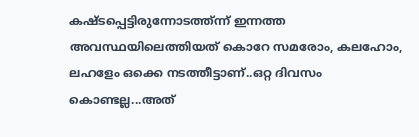കഷ്ടപ്പെട്ടിരുന്നോടത്ത്ന്ന് ഇന്നത്ത അവസ്ഥയിലെത്തിയത് കൊറേ സമരോം, കലഹോം, ലഹളേം ഒക്കെ നടത്തീട്ടാണ്..ഒറ്റ ദിവസം കൊണ്ടല്ല...അത്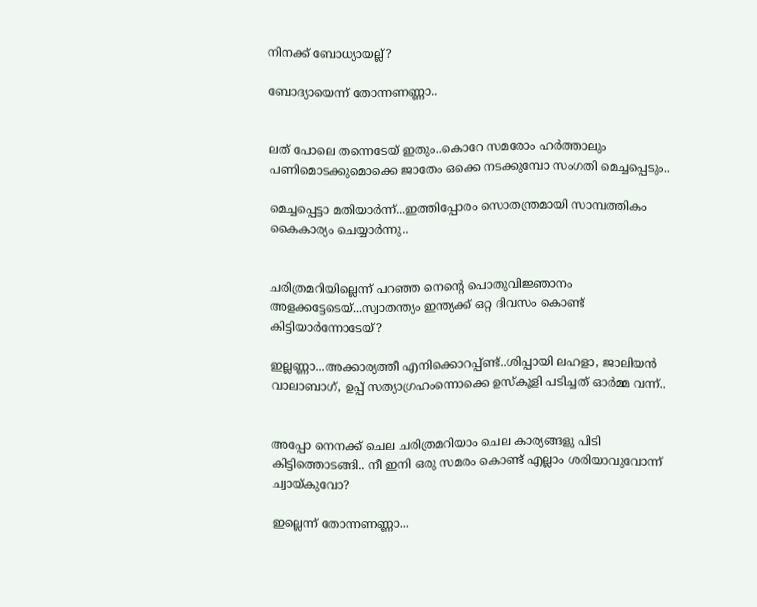നിനക്ക് ബോധ്യായല്ല്?

ബോദ്യായെന്ന് തോന്നണണ്ണാ..


ലത് പോലെ തന്നെടേയ് ഇതും..കൊറേ സമരോം ഹര്‍ത്താലും പണിമൊടക്കുമൊക്കെ ജാതേം ഒക്കെ നടക്കുമ്പോ സംഗതി മെച്ചപ്പെടും..

മെച്ചപ്പെട്ടാ മതിയാര്‍ന്ന്...ഇത്തിപ്പോരം സൊതന്ത്രമായി സാമ്പത്തികം കൈകാര്യം ചെയ്യാര്‍ന്നു..


ചരിത്രമറിയില്ലെന്ന് പറഞ്ഞ നെന്റെ പൊതുവിജ്ഞാനം അളക്കട്ടേടെയ്...സ്വാതന്ത്യം ഇന്ത്യക്ക് ഒറ്റ ദിവസം കൊണ്ട് കിട്ടിയാര്‍ന്നോടേയ്?

ഇല്ലണ്ണാ...അക്കാര്യത്തീ എനിക്കൊറപ്പ്ണ്ട്..ശിപ്പായി ലഹളാ, ജാലിയന്‍ വാലാബാഗ്, ഉപ്പ് സത്യാഗ്രഹംന്നൊക്കെ ഉസ്കൂളി പടിച്ചത് ഓര്‍മ്മ വന്ന്..


അപ്പോ നെനക്ക് ചെല ചരിത്രമറിയാം ചെല കാര്യങ്ങളു പിടി കിട്ടിത്തൊടങ്ങി.. നീ ഇനി ഒരു സമരം കൊണ്ട് എല്ലാം ശരിയാവുവോന്ന് ച്വായ്കുവോ?

ഇല്ലെന്ന് തോന്നണണ്ണാ...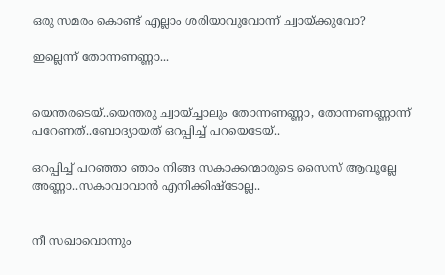ഒരു സമരം കൊണ്ട് എല്ലാം ശരിയാവുവോന്ന് ച്വായ്ക്കുവോ?

ഇല്ലെന്ന് തോന്നണണ്ണാ...


യെന്തരടെയ്..യെന്തരു ച്വായ്ച്ചാലും തോന്നണണ്ണാ, തോന്നണണ്ണാന്ന് പറേണത്..ബോദ്യായത് ഒറപ്പിച്ച് പറയെടേയ്..

ഒറപ്പിച്ച് പറഞ്ഞാ ഞാം നിങ്ങ സകാക്കന്മാരുടെ സൈസ് ആവൂല്ലേ അണ്ണാ..സകാവാവാന്‍ എനിക്കിഷ്ടോല്ല..


നീ സഖാവൊന്നും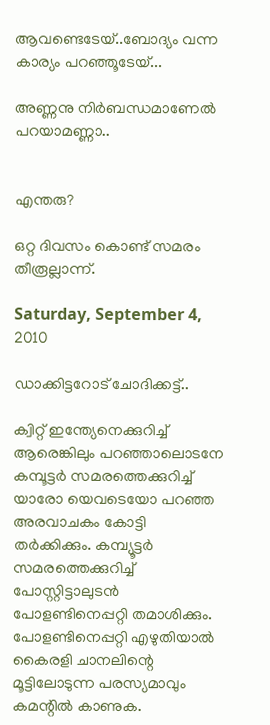ആവണ്ടെടേയ്..ബോദ്യം വന്ന കാര്യം പറഞ്ഞൂടേയ്...

അണ്ണനു നിര്‍ബന്ധമാണേല്‍ പറയാമണ്ണാ..


എന്തരു?

ഒറ്റ ദിവസം കൊണ്ട് സമരം തീരൂല്ലാന്ന്.

Saturday, September 4, 2010

ഡാക്കിട്ടറോട് ചോദിക്കട്ട്..

ക്വിറ്റ് ഇന്ത്യേനെക്കുറിച്ച് ആരെങ്കിലും പറഞ്ഞാലൊടനേ കമ്പൂട്ടര്‍ സമരത്തെക്കുറിച്ച് യാരോ യെവടെയോ പറഞ്ഞ അരവാചകം കോട്ടി തര്‍ക്കിക്കും. കമ്പ്യൂട്ടര്‍ സമരത്തെക്കുറിച്ച് പോസ്റ്റിട്ടാലുടന്‍ പോളണ്ടിനെപ്പറ്റി തമാശിക്കും. പോളണ്ടിനെപ്പറ്റി എഴുതിയാല്‍ കൈരളി ചാനലിന്റെ മൂട്ടിലോടുന്ന പരസ്യമാവും കമന്റില്‍ കാണുക.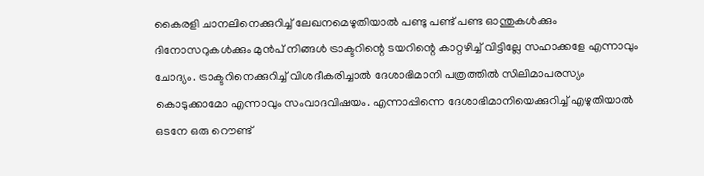കൈരളി ചാനലിനെക്കുറിച്ച് ലേഖനമെഴുതിയാല്‍ പണ്ടു പണ്ട് പണ്ട ഓന്തുകള്‍ക്കും ദിനോസറുകള്‍ക്കും മുന്‍പ് നിങ്ങള്‍ ട്രാക്ടറിന്റെ ടയറിന്റെ കാറ്റഴിച്ച് വിട്ടില്ലേ സഹാക്കളേ എന്നാവും ചോദ്യം. ട്രാക്ടറിനെക്കുറിച്ച് വിശദീകരിച്ചാല്‍ ദേശാഭിമാനി പത്രത്തില്‍ സിലിമാപരസ്യം കൊടുക്കാമോ എന്നാവും സംവാദവിഷയം. എന്നാപ്പിന്നെ ദേശാഭിമാനിയെക്കുറിച്ച് എഴുതിയാല്‍ ഒടനേ ഒരു റൌണ്ട്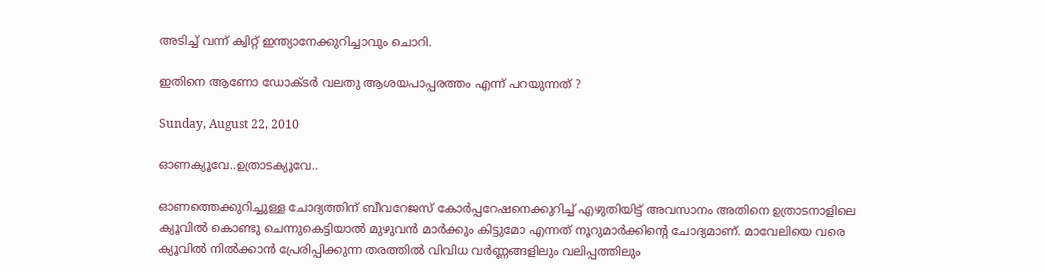അടിച്ച് വന്ന് ക്വിറ്റ് ഇന്ത്യാനേക്കുറിച്ചാവും ചൊറി.

ഇതിനെ ആണോ ഡോക്ടര്‍ വലതു ആശയപാപ്പരത്തം എന്ന് പറയുന്നത് ?

Sunday, August 22, 2010

ഓണക്യൂവേ..ഉത്രാടക്യൂവേ..

ഓണത്തെക്കുറിച്ചുള്ള ചോദ്യത്തിന് ബീവറേജസ് കോര്‍പ്പറേഷനെക്കുറിച്ച് എഴുതിയിട്ട് അവസാനം അതിനെ ഉത്രാടനാളിലെ ക്യൂവില്‍ കൊണ്ടു ചെന്നുകെട്ടിയാല്‍ മുഴുവന്‍ മാര്‍ക്കും കിട്ടുമോ എന്നത് നൂറുമാര്‍ക്കിന്റെ ചോദ്യമാണ്. മാവേലിയെ വരെ ക്യൂവില്‍ നില്‍ക്കാന്‍ പ്രേരിപ്പിക്കുന്ന തരത്തില്‍ വിവിധ വര്‍ണ്ണങ്ങളിലും വലിപ്പത്തിലും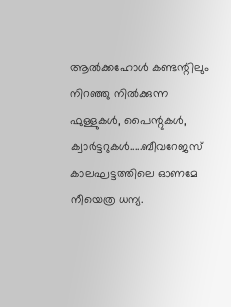ആല്‍ക്കഹോള്‍ കണ്ടന്റിലും നിറഞ്ഞു നില്‍ക്കുന്ന ഫുള്ളുകള്‍, പൈന്റുകള്‍, ക്വാര്‍ട്ടറുകള്‍.....ബീവറേജസ് കാലഘട്ടത്തിലെ ഓണമേ നീയെത്ര ധന്യ.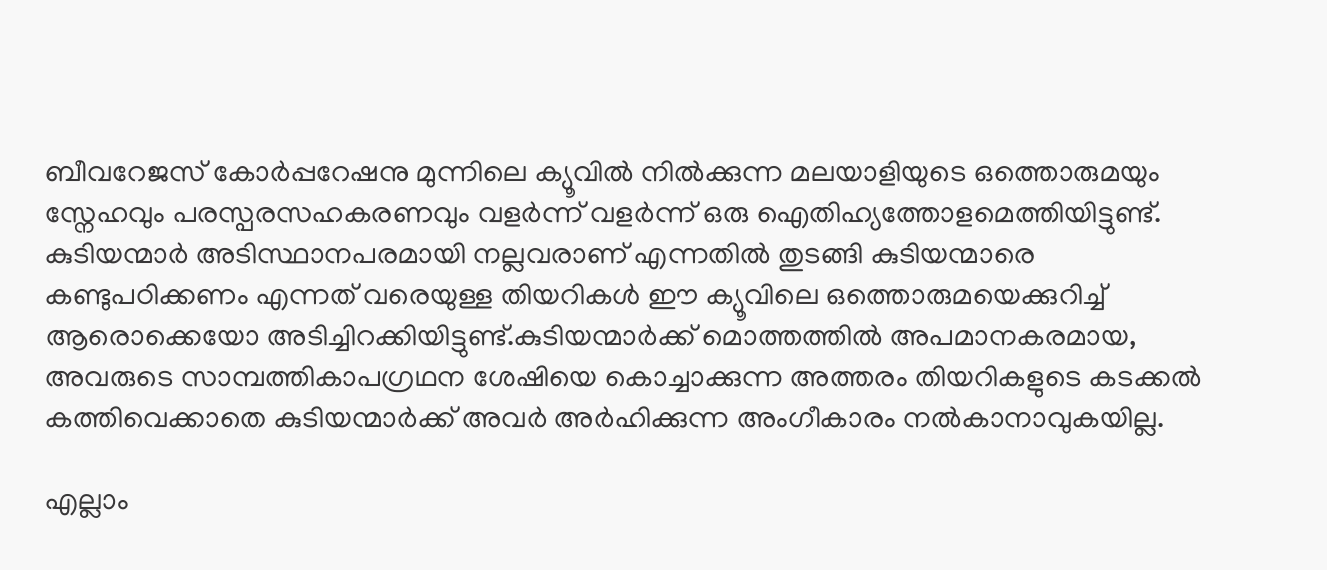ബീവറേജസ് കോര്‍പ്പറേഷനു മുന്നിലെ ക്യൂവില്‍ നില്‍ക്കുന്ന മലയാളിയുടെ ഒത്തൊരുമയും സ്നേഹവും പരസ്പരസഹകരണവും വളര്‍ന്ന് വളര്‍ന്ന് ഒരു ഐതിഹ്യത്തോളമെത്തിയിട്ടുണ്ട്. കുടിയന്മാര്‍ അടിസ്ഥാനപരമായി നല്ലവരാണ് എന്നതില്‍ തുടങ്ങി കുടിയന്മാരെ കണ്ടുപഠിക്കണം എന്നത് വരെയുള്ള തിയറികള്‍ ഈ ക്യൂവിലെ ഒത്തൊരുമയെക്കുറിച്ച് ആരൊക്കെയോ അടിച്ചിറക്കിയിട്ടുണ്ട്.കുടിയന്മാര്‍ക്ക് മൊത്തത്തില്‍ അപമാനകരമായ, അവരുടെ സാമ്പത്തികാപഗ്രഥന ശേഷിയെ കൊച്ചാക്കുന്ന അത്തരം തിയറികളുടെ കടക്കല്‍ കത്തിവെക്കാതെ കുടിയന്മാര്‍ക്ക് അവര്‍ അര്‍ഹിക്കുന്ന അംഗീകാരം നല്‍കാനാവുകയില്ല.

എല്ലാം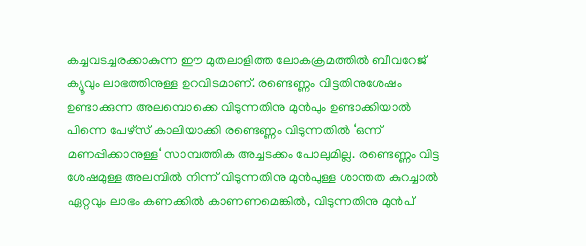കച്ചവടച്ചരക്കാകുന്ന ഈ മുതലാളിത്ത ലോകക്രമത്തില്‍ ബീവറേജ് ക്യൂവും ലാഭത്തിനുള്ള ഉറവിടമാണ്. രണ്ടെണ്ണം വിട്ടതിനുശേഷം ഉണ്ടാക്കുന്ന അലമ്പൊക്കെ വിടുന്നതിനു മുന്‍പും ഉണ്ടാക്കിയാല്‍ പിന്നെ പേഴ്സ് കാലിയാക്കി രണ്ടെണ്ണം വിടുന്നതില്‍ ‘ഒന്ന് മണപ്പിക്കാനുള്ള‘ സാമ്പത്തിക അച്ചടക്കം പോലുമില്ല. രണ്ടെണ്ണം വിട്ട ശേഷമുള്ള അലമ്പില്‍ നിന്ന് വിടുന്നതിനു മുന്‍പുള്ള ശാന്തത കുറച്ചാല്‍ ഏറ്റവും ലാഭം കണക്കില്‍ കാണണമെങ്കില്‍, വിടുന്നതിനു മുന്‍പ്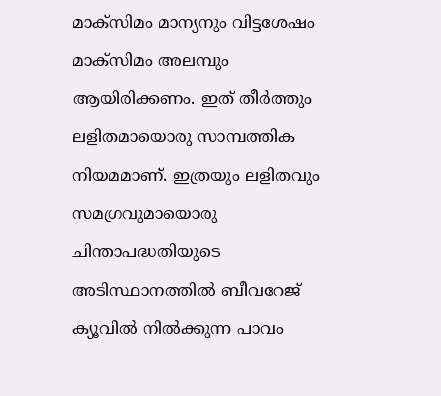മാക്സിമം മാന്യനും വിട്ടശേഷം മാക്സിമം അലമ്പും ആയിരിക്കണം. ഇത് തീര്‍ത്തും ലളിതമായൊരു സാമ്പത്തിക നിയമമാണ്. ഇത്രയും ലളിതവും സമഗ്രവുമായൊരു ചിന്താപദ്ധതിയുടെ അടിസ്ഥാനത്തില്‍ ബീവറേജ് ക്യൂവില്‍ നില്‍ക്കുന്ന പാവം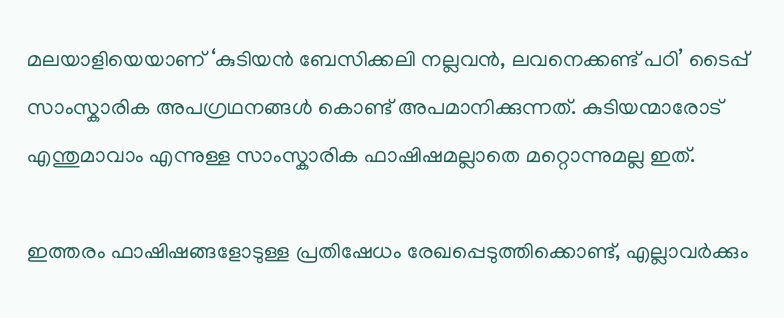മലയാളിയെയാണ് ‘കുടിയന്‍ ബേസിക്കലി നല്ലവന്‍, ലവനെക്കണ്ട് പഠി’ ടൈപ്പ് സാംസ്കാരിക അപഗ്രഥനങ്ങള്‍ കൊണ്ട് അപമാനിക്കുന്നത്. കുടിയന്മാരോട് എന്തുമാവാം എന്നുള്ള സാംസ്കാരിക ഫാഷിഷമല്ലാതെ മറ്റൊന്നുമല്ല ഇത്.

ഇത്തരം ഫാഷിഷങ്ങളോടുള്ള പ്രതിഷേധം രേഖപ്പെടുത്തിക്കൊണ്ട്, എല്ലാവര്‍ക്കും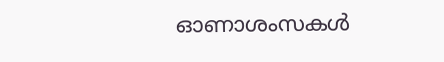ഓണാശംസകള്‍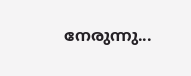നേരുന്നു...